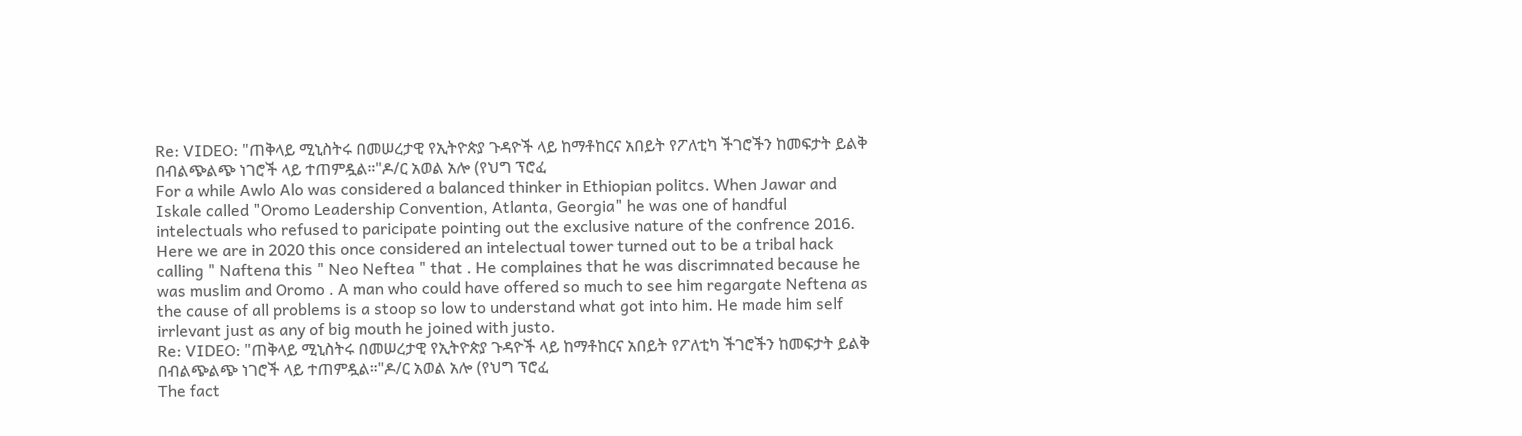Re: VIDEO: "ጠቅላይ ሚኒስትሩ በመሠረታዊ የኢትዮጵያ ጉዳዮች ላይ ከማቶከርና አበይት የፖለቲካ ችገሮችን ከመፍታት ይልቅ በብልጭልጭ ነገሮች ላይ ተጠምዷል።"ዶ/ር አወል አሎ (የህግ ፕሮፈ
For a while Awlo Alo was considered a balanced thinker in Ethiopian politcs. When Jawar and Iskale called "Oromo Leadership Convention, Atlanta, Georgia" he was one of handful intelectuals who refused to paricipate pointing out the exclusive nature of the confrence 2016. Here we are in 2020 this once considered an intelectual tower turned out to be a tribal hack calling " Naftena this " Neo Neftea " that . He complaines that he was discrimnated because he was muslim and Oromo . A man who could have offered so much to see him regargate Neftena as the cause of all problems is a stoop so low to understand what got into him. He made him self irrlevant just as any of big mouth he joined with justo.
Re: VIDEO: "ጠቅላይ ሚኒስትሩ በመሠረታዊ የኢትዮጵያ ጉዳዮች ላይ ከማቶከርና አበይት የፖለቲካ ችገሮችን ከመፍታት ይልቅ በብልጭልጭ ነገሮች ላይ ተጠምዷል።"ዶ/ር አወል አሎ (የህግ ፕሮፈ
The fact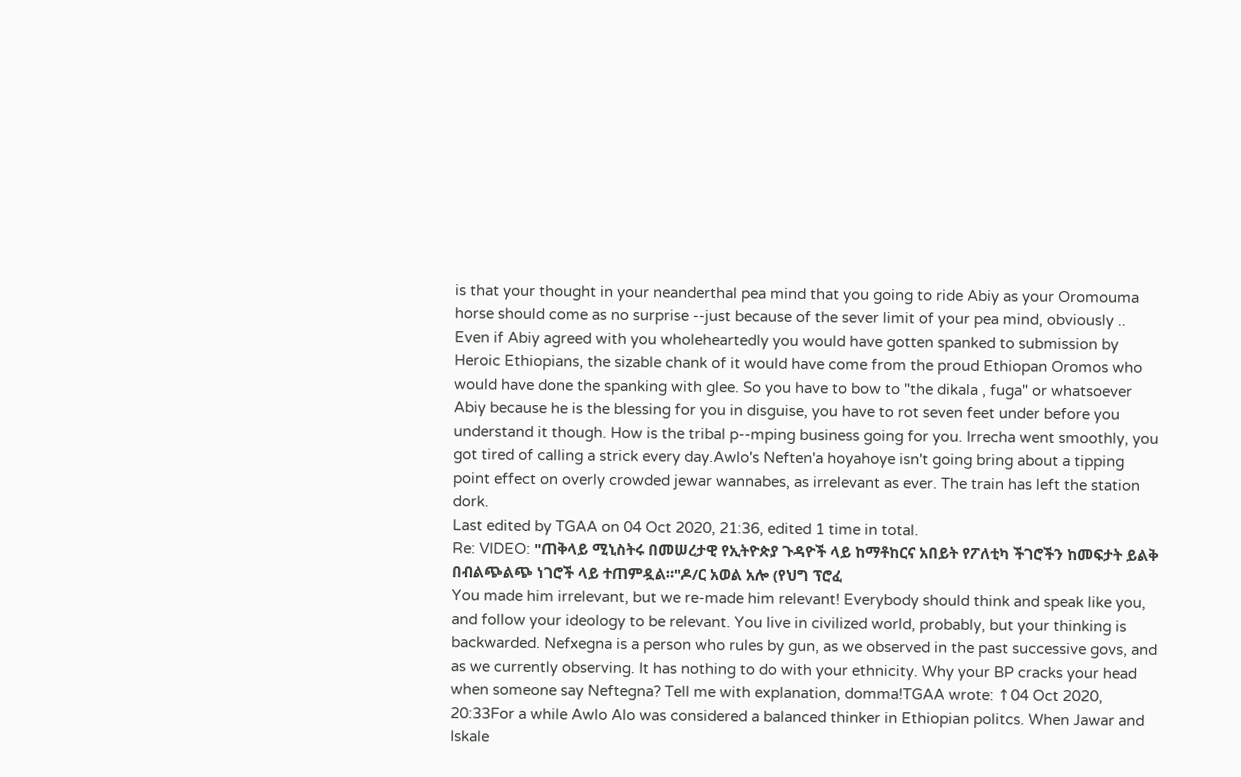is that your thought in your neanderthal pea mind that you going to ride Abiy as your Oromouma horse should come as no surprise --just because of the sever limit of your pea mind, obviously .. Even if Abiy agreed with you wholeheartedly you would have gotten spanked to submission by Heroic Ethiopians, the sizable chank of it would have come from the proud Ethiopan Oromos who would have done the spanking with glee. So you have to bow to "the dikala , fuga" or whatsoever Abiy because he is the blessing for you in disguise, you have to rot seven feet under before you understand it though. How is the tribal p--mping business going for you. Irrecha went smoothly, you got tired of calling a strick every day.Awlo's Neften'a hoyahoye isn't going bring about a tipping point effect on overly crowded jewar wannabes, as irrelevant as ever. The train has left the station dork.
Last edited by TGAA on 04 Oct 2020, 21:36, edited 1 time in total.
Re: VIDEO: "ጠቅላይ ሚኒስትሩ በመሠረታዊ የኢትዮጵያ ጉዳዮች ላይ ከማቶከርና አበይት የፖለቲካ ችገሮችን ከመፍታት ይልቅ በብልጭልጭ ነገሮች ላይ ተጠምዷል።"ዶ/ር አወል አሎ (የህግ ፕሮፈ
You made him irrelevant, but we re-made him relevant! Everybody should think and speak like you, and follow your ideology to be relevant. You live in civilized world, probably, but your thinking is backwarded. Nefxegna is a person who rules by gun, as we observed in the past successive govs, and as we currently observing. It has nothing to do with your ethnicity. Why your BP cracks your head when someone say Neftegna? Tell me with explanation, domma!TGAA wrote: ↑04 Oct 2020, 20:33For a while Awlo Alo was considered a balanced thinker in Ethiopian politcs. When Jawar and Iskale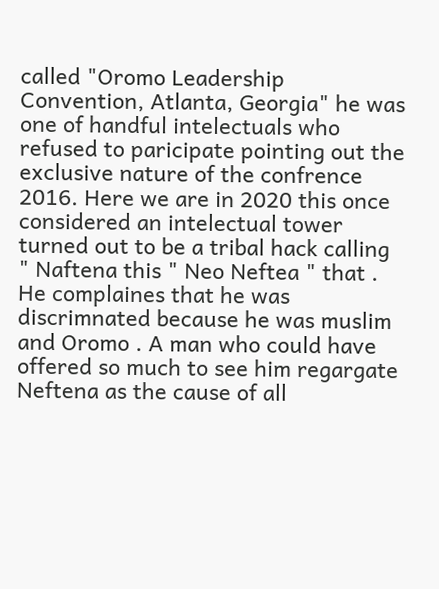called "Oromo Leadership Convention, Atlanta, Georgia" he was one of handful intelectuals who refused to paricipate pointing out the exclusive nature of the confrence 2016. Here we are in 2020 this once considered an intelectual tower turned out to be a tribal hack calling " Naftena this " Neo Neftea " that . He complaines that he was discrimnated because he was muslim and Oromo . A man who could have offered so much to see him regargate Neftena as the cause of all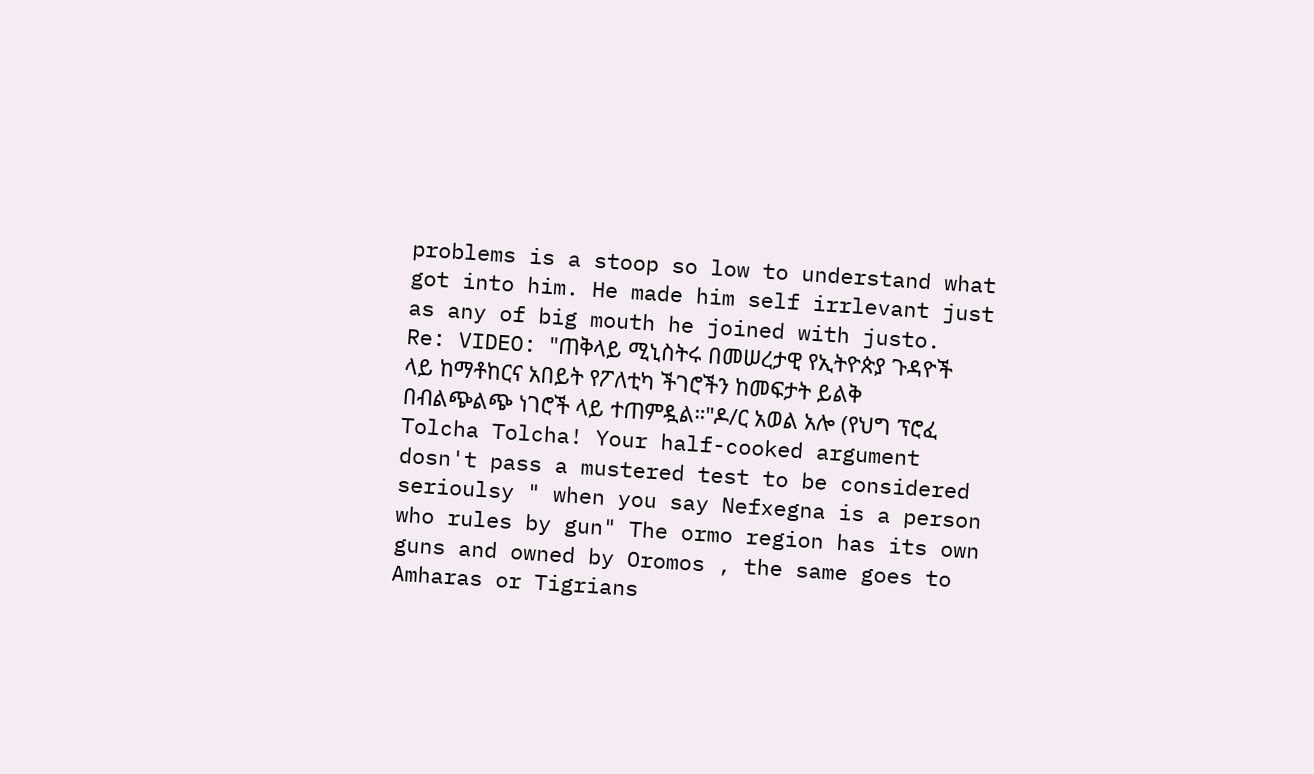problems is a stoop so low to understand what got into him. He made him self irrlevant just as any of big mouth he joined with justo.
Re: VIDEO: "ጠቅላይ ሚኒስትሩ በመሠረታዊ የኢትዮጵያ ጉዳዮች ላይ ከማቶከርና አበይት የፖለቲካ ችገሮችን ከመፍታት ይልቅ በብልጭልጭ ነገሮች ላይ ተጠምዷል።"ዶ/ር አወል አሎ (የህግ ፕሮፈ
Tolcha Tolcha! Your half-cooked argument dosn't pass a mustered test to be considered serioulsy " when you say Nefxegna is a person who rules by gun" The ormo region has its own guns and owned by Oromos , the same goes to Amharas or Tigrians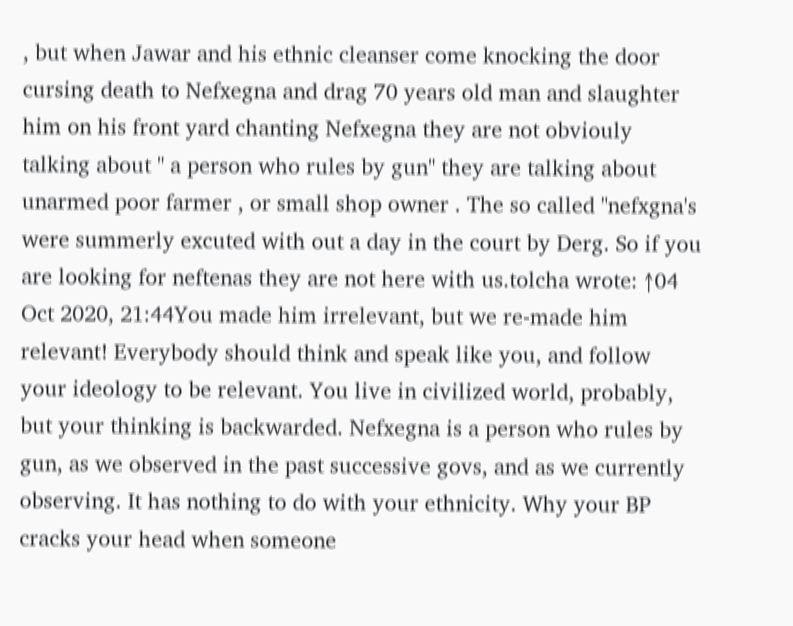, but when Jawar and his ethnic cleanser come knocking the door cursing death to Nefxegna and drag 70 years old man and slaughter him on his front yard chanting Nefxegna they are not obviouly talking about " a person who rules by gun" they are talking about unarmed poor farmer , or small shop owner . The so called "nefxgna's were summerly excuted with out a day in the court by Derg. So if you are looking for neftenas they are not here with us.tolcha wrote: ↑04 Oct 2020, 21:44You made him irrelevant, but we re-made him relevant! Everybody should think and speak like you, and follow your ideology to be relevant. You live in civilized world, probably, but your thinking is backwarded. Nefxegna is a person who rules by gun, as we observed in the past successive govs, and as we currently observing. It has nothing to do with your ethnicity. Why your BP cracks your head when someone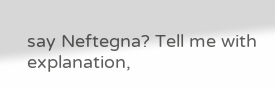say Neftegna? Tell me with explanation,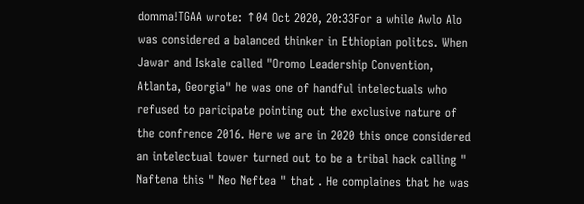domma!TGAA wrote: ↑04 Oct 2020, 20:33For a while Awlo Alo was considered a balanced thinker in Ethiopian politcs. When Jawar and Iskale called "Oromo Leadership Convention, Atlanta, Georgia" he was one of handful intelectuals who refused to paricipate pointing out the exclusive nature of the confrence 2016. Here we are in 2020 this once considered an intelectual tower turned out to be a tribal hack calling " Naftena this " Neo Neftea " that . He complaines that he was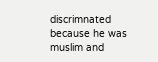discrimnated because he was muslim and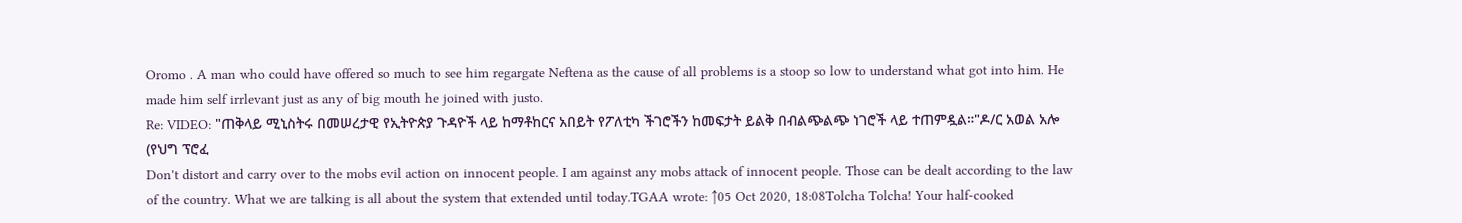Oromo . A man who could have offered so much to see him regargate Neftena as the cause of all problems is a stoop so low to understand what got into him. He made him self irrlevant just as any of big mouth he joined with justo.
Re: VIDEO: "ጠቅላይ ሚኒስትሩ በመሠረታዊ የኢትዮጵያ ጉዳዮች ላይ ከማቶከርና አበይት የፖለቲካ ችገሮችን ከመፍታት ይልቅ በብልጭልጭ ነገሮች ላይ ተጠምዷል።"ዶ/ር አወል አሎ (የህግ ፕሮፈ
Don't distort and carry over to the mobs evil action on innocent people. I am against any mobs attack of innocent people. Those can be dealt according to the law of the country. What we are talking is all about the system that extended until today.TGAA wrote: ↑05 Oct 2020, 18:08Tolcha Tolcha! Your half-cooked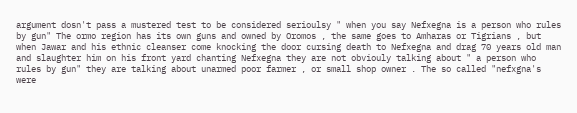argument dosn't pass a mustered test to be considered serioulsy " when you say Nefxegna is a person who rules by gun" The ormo region has its own guns and owned by Oromos , the same goes to Amharas or Tigrians , but when Jawar and his ethnic cleanser come knocking the door cursing death to Nefxegna and drag 70 years old man and slaughter him on his front yard chanting Nefxegna they are not obviouly talking about " a person who rules by gun" they are talking about unarmed poor farmer , or small shop owner . The so called "nefxgna's were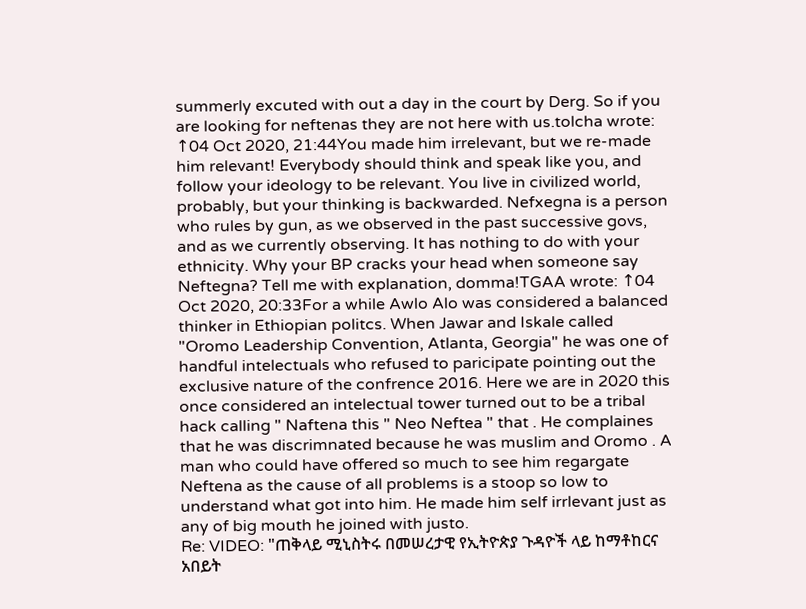summerly excuted with out a day in the court by Derg. So if you are looking for neftenas they are not here with us.tolcha wrote: ↑04 Oct 2020, 21:44You made him irrelevant, but we re-made him relevant! Everybody should think and speak like you, and follow your ideology to be relevant. You live in civilized world, probably, but your thinking is backwarded. Nefxegna is a person who rules by gun, as we observed in the past successive govs, and as we currently observing. It has nothing to do with your ethnicity. Why your BP cracks your head when someone say Neftegna? Tell me with explanation, domma!TGAA wrote: ↑04 Oct 2020, 20:33For a while Awlo Alo was considered a balanced thinker in Ethiopian politcs. When Jawar and Iskale called "Oromo Leadership Convention, Atlanta, Georgia" he was one of handful intelectuals who refused to paricipate pointing out the exclusive nature of the confrence 2016. Here we are in 2020 this once considered an intelectual tower turned out to be a tribal hack calling " Naftena this " Neo Neftea " that . He complaines that he was discrimnated because he was muslim and Oromo . A man who could have offered so much to see him regargate Neftena as the cause of all problems is a stoop so low to understand what got into him. He made him self irrlevant just as any of big mouth he joined with justo.
Re: VIDEO: "ጠቅላይ ሚኒስትሩ በመሠረታዊ የኢትዮጵያ ጉዳዮች ላይ ከማቶከርና አበይት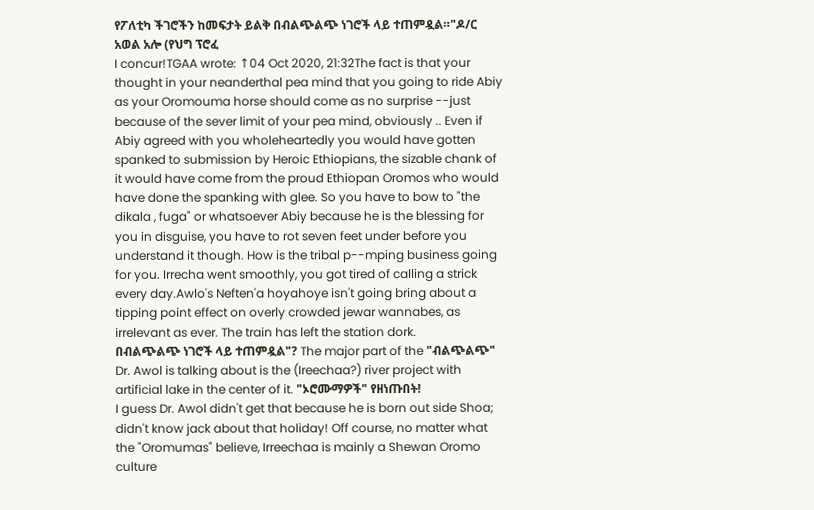የፖለቲካ ችገሮችን ከመፍታት ይልቅ በብልጭልጭ ነገሮች ላይ ተጠምዷል።"ዶ/ር አወል አሎ (የህግ ፕሮፈ
I concur!TGAA wrote: ↑04 Oct 2020, 21:32The fact is that your thought in your neanderthal pea mind that you going to ride Abiy as your Oromouma horse should come as no surprise --just because of the sever limit of your pea mind, obviously .. Even if Abiy agreed with you wholeheartedly you would have gotten spanked to submission by Heroic Ethiopians, the sizable chank of it would have come from the proud Ethiopan Oromos who would have done the spanking with glee. So you have to bow to "the dikala , fuga" or whatsoever Abiy because he is the blessing for you in disguise, you have to rot seven feet under before you understand it though. How is the tribal p--mping business going for you. Irrecha went smoothly, you got tired of calling a strick every day.Awlo's Neften'a hoyahoye isn't going bring about a tipping point effect on overly crowded jewar wannabes, as irrelevant as ever. The train has left the station dork.
በብልጭልጭ ነገሮች ላይ ተጠምዷል"? The major part of the "ብልጭልጭ" Dr. Awol is talking about is the (Ireechaa?) river project with artificial lake in the center of it. "ኦሮሙማዎች" የዘነጡበት!
I guess Dr. Awol didn't get that because he is born out side Shoa; didn't know jack about that holiday! Off course, no matter what the "Oromumas" believe, Irreechaa is mainly a Shewan Oromo culture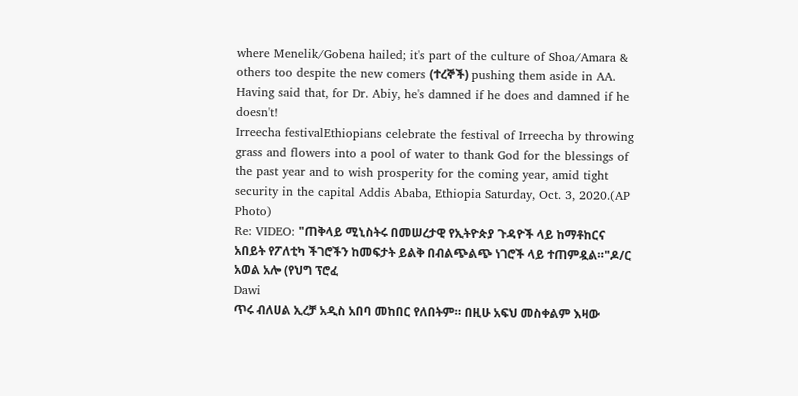where Menelik/Gobena hailed; it's part of the culture of Shoa/Amara & others too despite the new comers (ተረኞች) pushing them aside in AA.
Having said that, for Dr. Abiy, he's damned if he does and damned if he doesn't!
Irreecha festivalEthiopians celebrate the festival of Irreecha by throwing grass and flowers into a pool of water to thank God for the blessings of the past year and to wish prosperity for the coming year, amid tight security in the capital Addis Ababa, Ethiopia Saturday, Oct. 3, 2020.(AP Photo)
Re: VIDEO: "ጠቅላይ ሚኒስትሩ በመሠረታዊ የኢትዮጵያ ጉዳዮች ላይ ከማቶከርና አበይት የፖለቲካ ችገሮችን ከመፍታት ይልቅ በብልጭልጭ ነገሮች ላይ ተጠምዷል።"ዶ/ር አወል አሎ (የህግ ፕሮፈ
Dawi
ጥሩ ብለሀል ኢረቻ አዲስ አበባ መከበር የለበትም። በዚሁ አፍህ መስቀልም እዛው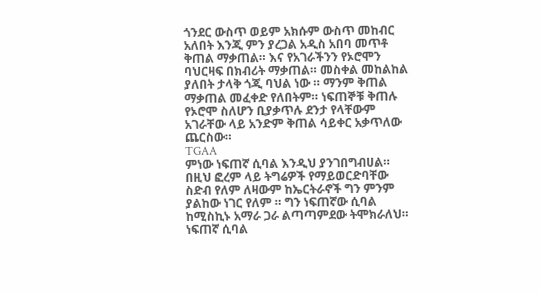ጎንደር ውስጥ ወይም አክሱም ውስጥ መከብር አለበት እንጂ ምን ያረጋል አዲስ አበባ መጥቶ ቅጠል ማቃጠል። እና የአገራችንን የኦሮሞን ባህርዛፍ በክብሪት ማቃጠል። መስቀል መከልከል ያለበት ታላቅ ጎጂ ባህል ነው ። ማንም ቅጠል ማቃጠል መፈቀድ የለበትም። ነፍጠኞቹ ቅጠሉ የኦሮሞ ስለሆን ቢያቃጥሉ ደንታ የላቸውም አገራቸው ላይ አንድም ቅጠል ሳይቀር አቃጥለው ጨርስው።
TGAA
ምነው ነፍጠኛ ሲባል እንዲህ ያንገበግብሀል። በዚህ ፎረም ላይ ትግሬዎች የማይወርድባቸው ስድብ የለም ለዛውም ከኤርትራኖች ግን ምንም ያልከው ነገር የለም ። ግን ነፍጠኛው ሲባል ከሚስኪኑ አማራ ጋራ ልጣጣምደው ትሞክራለህ። ነፍጠኛ ሲባል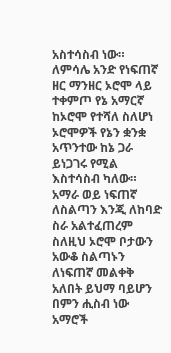አስተሳስብ ነው። ለምሳሌ አንድ የነፍጠኛ ዘር ማንዘር ኦሮሞ ላይ ተቀምጦ የኔ አማርኛ ከኦሮሞ የተሻለ ስለሆነ ኦሮሞዎች የኔን ቋንቋ አጥንተው ከኔ ጋራ ይነጋገሩ የሚል እስተሳስብ ካለው። አማራ ወይ ነፍጠኛ ለስልጣን እንጂ ለከባድ ስራ አልተፈጠረም ስለዚህ ኦሮሞ ቦታውን አውቆ ስልጣኑን ለነፍጠኛ መልቀቅ አለበት ይህማ ባይሆን በምን ሒስብ ነው አማሮች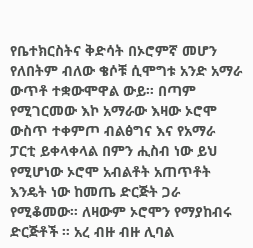የቤተክርስትና ቅድሳት በኦሮምኛ መሆን የለበትም ብለው ቄሶቹ ሲሞግቱ አንድ አማራ ውጥቶ ተቋውሞዋል ውይ። በጣም የሚገርመው እኮ አማራው እዛው ኦሮሞ ውስጥ ተቀምጦ ብልፅግና እና የአማራ ፓርቲ ይቀላቀላል በምን ሒስብ ነው ይህ የሚሆነው ኦሮሞ አብልቶት አጠጥቶት እንዴት ነው ከመጤ ድርጅት ጋራ የሚቆመው። ለዛውም ኦሮሞን የማያከብሩ ድርጅቶች ። አረ ብዙ ብዙ ሊባል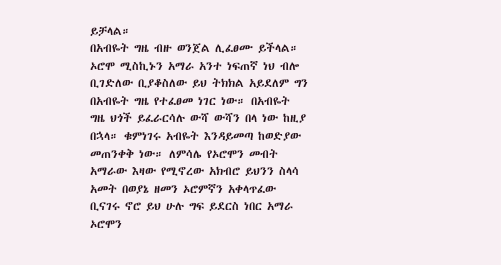ይቻላል።
በአብዬት ግዜ ብዙ ወንጀል ሊፈፀሙ ይችላል። ኦሮሞ ሚስኪኑን አማራ አንተ ነፍጠኛ ነህ ብሎ ቢገድለው ቢያቆስለው ይህ ትክክል አይደለም ግን በአብዬት ግዜ የተፈፀመ ነገር ነው። በአብዬት ግዜ ህጎች ይፈራርሳሉ ውሻ ውሻን በላ ነው ከዚያ በኋላ። ቁምነገሩ አብዬት እንዳይመጣ ከወድያው መጠንቀቅ ነው። ለምሳሌ የኦሮሞን መብት አማራው እዛው የሚኖረው አክብሮ ይህንን ስላሳ አመት በወያኔ ዘመን ኦሮምኛን አቀላጥፈው ቢናገሩ ኖሮ ይህ ሁሉ ግፍ ይደርስ ነበር አማራ ኦሮሞን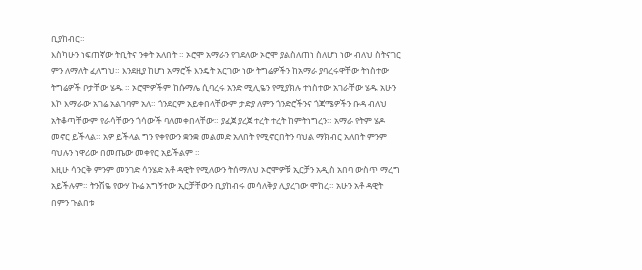ቢያከብር።
እስካሁን ነፍጠኛው ትቢትና ንቀት አለበት ። ኦሮሞ አማራን የገደለው ኦሮሞ ያልስለጠነ ስለሆነ ነው ብለህ ስትናገር ምን ለማለት ፈለግህ። እንደዚያ ከሆነ አማሮች እንዴት አርገው ነው ትግሬዎችን ከአማራ ያባረሩዋቸው ትነስተው ትግሬዎች ቦታቸው ሄዱ ። ኦሮሞዎችም ከሱማሌ ሲባረሩ አንድ ሚሊዬን የሚያክሉ ተነስተው አገራቸው ሄዱ አሁን እኮ እማራው አገሬ አልገባም አለ። ጎንደርም አይቀበላቸውም ታድያ ለምን ጎንድሮችንና ጎጃሜዎችን ቡዳ ብለህ አትቆጣቸውም የራሳቸውን ጎሳውች ባለመቀበላቸው። ያፈጀ ያረጀ ተረት ተረት ከምትነግረን። አማራ የትም ሄዶ መኖር ይችላል። አዎ ይችላል ግን የቀየውን ቋንቋ መልመድ አለበት የሚኖርበትን ባህል ማክብር አለበት ምንም ባህሉን ነዋሪው በመጤው መቀየር አይችልም ።
እዚሁ ሳንርቅ ምንም መንገድ ሳንሄድ አቶ ዳዊት የሚለውን ትሰማለህ ኦሮሞዎቹ ኢርቻን አዲስ አበባ ውስጥ ማረግ አይችሉም። ትንሽዬ የውሃ ኩሬ አግኝተው ኢርቻቸውን ቢያከብሩ መሳለቅያ ሊያረገው ሞከረ። አሁን አቶ ዳዊት በምን ጉልበቱ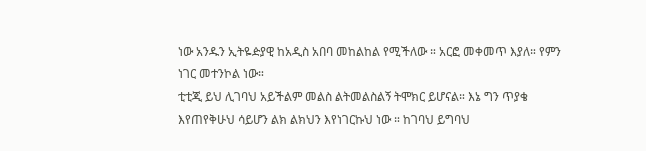ነው አንዱን ኢትዬዽያዊ ከአዲስ አበባ መከልከል የሚችለው ። አርፎ መቀመጥ እያለ። የምን ነገር መተንኮል ነው።
ቲቲጂ ይህ ሊገባህ አይችልም መልስ ልትመልስልኝ ትሞክር ይሆናል። እኔ ግን ጥያቄ እየጠየቅሁህ ሳይሆን ልክ ልክህን እየነገርኩህ ነው ። ከገባህ ይግባህ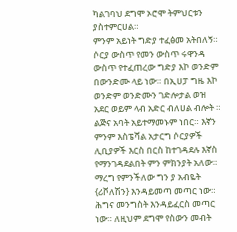ካልገባህ ደግሞ ኦሮሞ ትምህርቱን ያስተምርሀል።
ምንም አይነት ግድያ ተፈፅመ አትበለኝ። ሶርያ ውስጥ የመን ውስጥ ሩዋንዳ ውስጥ የተፈጠረው ግድያ እኮ ወንድም በውንድሙ ላይ ነው። በኢሀፓ ግዜ እኮ ወንድም ወንድሙን ገድሎታል ወዝ አደር ወይም ላብ አድር ብለሀል ብሎት ። ልጅና አባት አይተማመኑም ነበር። እኛን ምንም እስፔሻል አታርግ ሶርያዎች ሊቢያዎች እርስ በርስ ከተገዳደሉ እኛስ የማንገዳደልበት ምን ምክንያት አለው። ማረግ የምንችለው ግን ያ አብዬት {ሪቮለሽን} እንዳይመጣ መጣር ነው። ሕግና መንግስት እንዳይፈርስ መጣር ነው። ለዚህም ደግሞ የስውን መብት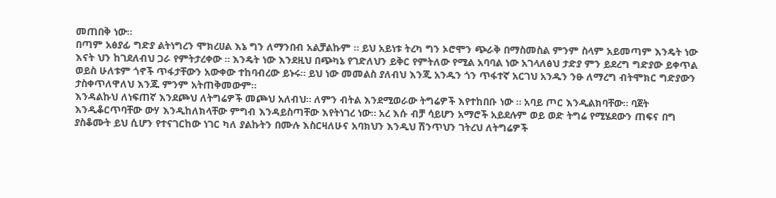መጠበቅ ነው።
በጣም አፅያፊ ግድያ ልትነግረን ሞክረሀል እኔ ግን ለማንበብ አልቻልኩም ። ይህ አይነቱ ትረካ ግን ኦሮሞን ጭራቅ በማስመስል ምንም ስላም አይመጣም እንዴት ነው እናት ህን ከገደለብህ ጋራ የምትታረቀው ። እንዴት ነው እንደዚህ በጭካኔ የገድለህን ይቅር የምትለው የሚል አባባል ነው አገላለፅህ ታድያ ምን ይደረግ ግድያው ይቀጥል ወይስ ሁለቱም ጎኖች ጥፋታቸውን አውቀው ተከባብረው ይኑሩ። ይህ ነው መመልስ ያለብህ እንጂ አንዱን ጎን ጥፋተኛ አርገህ አንዱን ንፁ ለማረግ ብትሞክር ግድያውን ታስቀጥለዋለህ እንጁ ምንም አትጠቅመውም።
እንዳልኩህ ለነፍጠኛ እንደጮህ ለትግሬዎች መጮህ አለብህ። ለምን ብትል እንደሚወራው ትግሬዎች እየተከበቡ ነው ። አባይ ጦር እንዲልክባቸው። ባጀት እንዲቆርጥባቸው ውሃ እንዲከለክላቸው ምግብ እንዳይስጣቸው እየትነገረ ነው። አረ እሱ ብቻ ሳይሆን አማሮች አይደሉም ወይ ወድ ትግሬ የሚሄደውን ጠፍና በግ ያስቆሙት ይህ ሲሆን የተናገርከው ነገር ካለ ያልኩትን በሙሉ እስርዛለሁና አባክህን እንዲህ ሽንጥህን ገትረህ ለትግሬዎች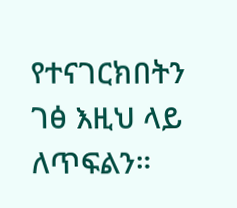የተናገርክበትን ገፅ እዚህ ላይ ለጥፍልን።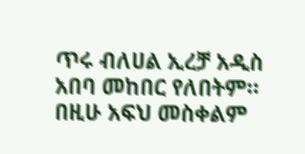ጥሩ ብለሀል ኢረቻ አዲስ አበባ መከበር የለበትም። በዚሁ አፍህ መስቀልም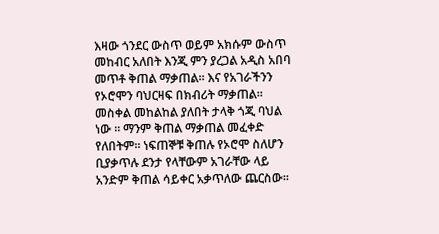እዛው ጎንደር ውስጥ ወይም አክሱም ውስጥ መከብር አለበት እንጂ ምን ያረጋል አዲስ አበባ መጥቶ ቅጠል ማቃጠል። እና የአገራችንን የኦሮሞን ባህርዛፍ በክብሪት ማቃጠል። መስቀል መከልከል ያለበት ታላቅ ጎጂ ባህል ነው ። ማንም ቅጠል ማቃጠል መፈቀድ የለበትም። ነፍጠኞቹ ቅጠሉ የኦሮሞ ስለሆን ቢያቃጥሉ ደንታ የላቸውም አገራቸው ላይ አንድም ቅጠል ሳይቀር አቃጥለው ጨርስው።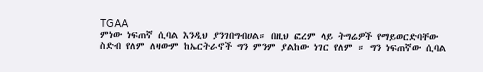TGAA
ምነው ነፍጠኛ ሲባል እንዲህ ያንገበግብሀል። በዚህ ፎረም ላይ ትግሬዎች የማይወርድባቸው ስድብ የለም ለዛውም ከኤርትራኖች ግን ምንም ያልከው ነገር የለም ። ግን ነፍጠኛው ሲባል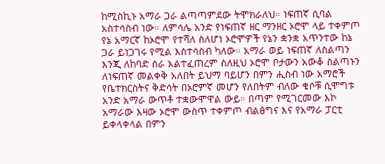ከሚስኪኑ አማራ ጋራ ልጣጣምደው ትሞክራለህ። ነፍጠኛ ሲባል አስተሳስብ ነው። ለምሳሌ አንድ የነፍጠኛ ዘር ማንዘር ኦሮሞ ላይ ተቀምጦ የኔ አማርኛ ከኦሮሞ የተሻለ ስለሆነ ኦሮሞዎች የኔን ቋንቋ አጥንተው ከኔ ጋራ ይነጋገሩ የሚል እስተሳስብ ካለው። አማራ ወይ ነፍጠኛ ለስልጣን እንጂ ለከባድ ስራ አልተፈጠረም ስለዚህ ኦሮሞ ቦታውን አውቆ ስልጣኑን ለነፍጠኛ መልቀቅ አለበት ይህማ ባይሆን በምን ሒስብ ነው አማሮች የቤተክርስትና ቅድሳት በኦሮምኛ መሆን የለበትም ብለው ቄሶቹ ሲሞግቱ አንድ አማራ ውጥቶ ተቋውሞዋል ውይ። በጣም የሚገርመው እኮ አማራው እዛው ኦሮሞ ውስጥ ተቀምጦ ብልፅግና እና የአማራ ፓርቲ ይቀላቀላል በምን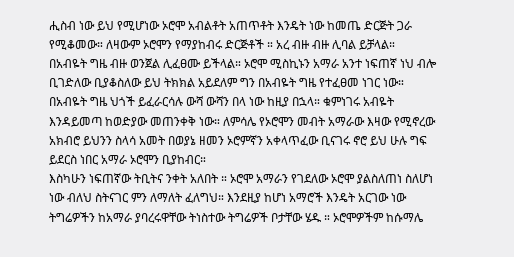ሒስብ ነው ይህ የሚሆነው ኦሮሞ አብልቶት አጠጥቶት እንዴት ነው ከመጤ ድርጅት ጋራ የሚቆመው። ለዛውም ኦሮሞን የማያከብሩ ድርጅቶች ። አረ ብዙ ብዙ ሊባል ይቻላል።
በአብዬት ግዜ ብዙ ወንጀል ሊፈፀሙ ይችላል። ኦሮሞ ሚስኪኑን አማራ አንተ ነፍጠኛ ነህ ብሎ ቢገድለው ቢያቆስለው ይህ ትክክል አይደለም ግን በአብዬት ግዜ የተፈፀመ ነገር ነው። በአብዬት ግዜ ህጎች ይፈራርሳሉ ውሻ ውሻን በላ ነው ከዚያ በኋላ። ቁምነገሩ አብዬት እንዳይመጣ ከወድያው መጠንቀቅ ነው። ለምሳሌ የኦሮሞን መብት አማራው እዛው የሚኖረው አክብሮ ይህንን ስላሳ አመት በወያኔ ዘመን ኦሮምኛን አቀላጥፈው ቢናገሩ ኖሮ ይህ ሁሉ ግፍ ይደርስ ነበር አማራ ኦሮሞን ቢያከብር።
እስካሁን ነፍጠኛው ትቢትና ንቀት አለበት ። ኦሮሞ አማራን የገደለው ኦሮሞ ያልስለጠነ ስለሆነ ነው ብለህ ስትናገር ምን ለማለት ፈለግህ። እንደዚያ ከሆነ አማሮች እንዴት አርገው ነው ትግሬዎችን ከአማራ ያባረሩዋቸው ትነስተው ትግሬዎች ቦታቸው ሄዱ ። ኦሮሞዎችም ከሱማሌ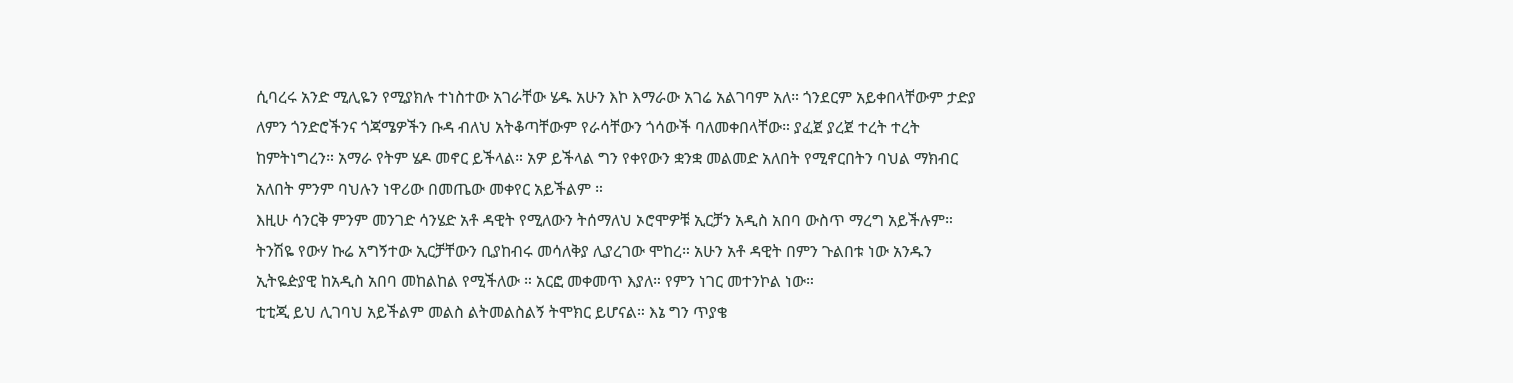ሲባረሩ አንድ ሚሊዬን የሚያክሉ ተነስተው አገራቸው ሄዱ አሁን እኮ እማራው አገሬ አልገባም አለ። ጎንደርም አይቀበላቸውም ታድያ ለምን ጎንድሮችንና ጎጃሜዎችን ቡዳ ብለህ አትቆጣቸውም የራሳቸውን ጎሳውች ባለመቀበላቸው። ያፈጀ ያረጀ ተረት ተረት ከምትነግረን። አማራ የትም ሄዶ መኖር ይችላል። አዎ ይችላል ግን የቀየውን ቋንቋ መልመድ አለበት የሚኖርበትን ባህል ማክብር አለበት ምንም ባህሉን ነዋሪው በመጤው መቀየር አይችልም ።
እዚሁ ሳንርቅ ምንም መንገድ ሳንሄድ አቶ ዳዊት የሚለውን ትሰማለህ ኦሮሞዎቹ ኢርቻን አዲስ አበባ ውስጥ ማረግ አይችሉም። ትንሽዬ የውሃ ኩሬ አግኝተው ኢርቻቸውን ቢያከብሩ መሳለቅያ ሊያረገው ሞከረ። አሁን አቶ ዳዊት በምን ጉልበቱ ነው አንዱን ኢትዬዽያዊ ከአዲስ አበባ መከልከል የሚችለው ። አርፎ መቀመጥ እያለ። የምን ነገር መተንኮል ነው።
ቲቲጂ ይህ ሊገባህ አይችልም መልስ ልትመልስልኝ ትሞክር ይሆናል። እኔ ግን ጥያቄ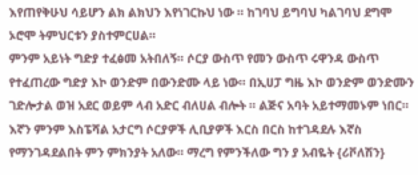እየጠየቅሁህ ሳይሆን ልክ ልክህን እየነገርኩህ ነው ። ከገባህ ይግባህ ካልገባህ ደግሞ ኦሮሞ ትምህርቱን ያስተምርሀል።
ምንም አይነት ግድያ ተፈፅመ አትበለኝ። ሶርያ ውስጥ የመን ውስጥ ሩዋንዳ ውስጥ የተፈጠረው ግድያ እኮ ወንድም በውንድሙ ላይ ነው። በኢሀፓ ግዜ እኮ ወንድም ወንድሙን ገድሎታል ወዝ አደር ወይም ላብ አድር ብለሀል ብሎት ። ልጅና አባት አይተማመኑም ነበር። እኛን ምንም እስፔሻል አታርግ ሶርያዎች ሊቢያዎች እርስ በርስ ከተገዳደሉ እኛስ የማንገዳደልበት ምን ምክንያት አለው። ማረግ የምንችለው ግን ያ አብዬት {ሪቮለሽን}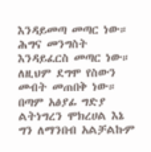እንዳይመጣ መጣር ነው። ሕግና መንግስት እንዳይፈርስ መጣር ነው። ለዚህም ደግሞ የስውን መብት መጠበቅ ነው።
በጣም አፅያፊ ግድያ ልትነግረን ሞክረሀል እኔ ግን ለማንበብ አልቻልኩም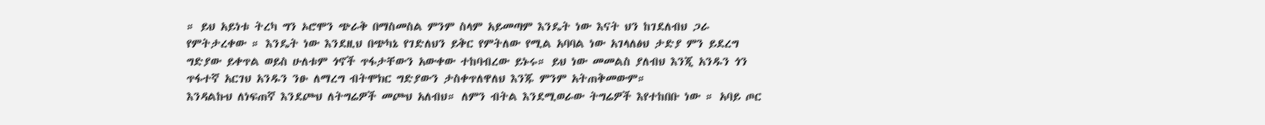። ይህ አይነቱ ትረካ ግን ኦሮሞን ጭራቅ በማስመስል ምንም ስላም አይመጣም እንዴት ነው እናት ህን ከገደለብህ ጋራ የምትታረቀው ። እንዴት ነው እንደዚህ በጭካኔ የገድለህን ይቅር የምትለው የሚል አባባል ነው አገላለፅህ ታድያ ምን ይደረግ ግድያው ይቀጥል ወይስ ሁለቱም ጎኖች ጥፋታቸውን አውቀው ተከባብረው ይኑሩ። ይህ ነው መመልስ ያለብህ እንጂ አንዱን ጎን ጥፋተኛ አርገህ አንዱን ንፁ ለማረግ ብትሞክር ግድያውን ታስቀጥለዋለህ እንጁ ምንም አትጠቅመውም።
እንዳልኩህ ለነፍጠኛ እንደጮህ ለትግሬዎች መጮህ አለብህ። ለምን ብትል እንደሚወራው ትግሬዎች እየተከበቡ ነው ። አባይ ጦር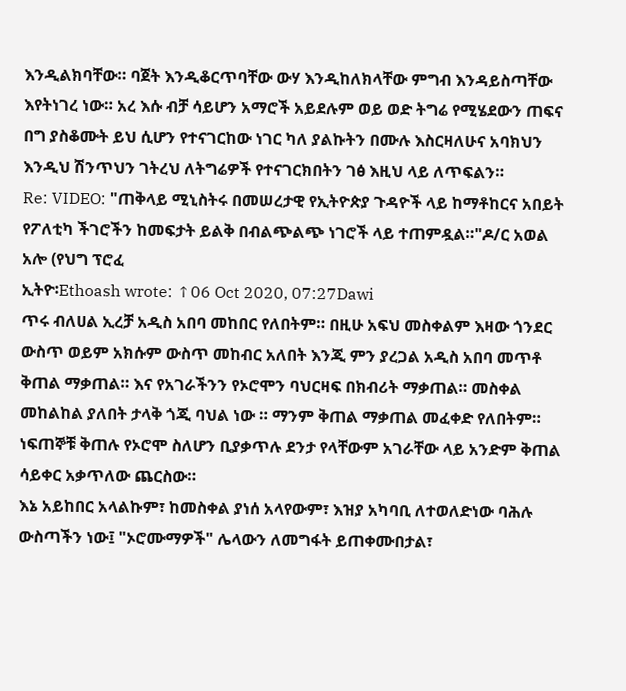እንዲልክባቸው። ባጀት እንዲቆርጥባቸው ውሃ እንዲከለክላቸው ምግብ እንዳይስጣቸው እየትነገረ ነው። አረ እሱ ብቻ ሳይሆን አማሮች አይደሉም ወይ ወድ ትግሬ የሚሄደውን ጠፍና በግ ያስቆሙት ይህ ሲሆን የተናገርከው ነገር ካለ ያልኩትን በሙሉ እስርዛለሁና አባክህን እንዲህ ሽንጥህን ገትረህ ለትግሬዎች የተናገርክበትን ገፅ እዚህ ላይ ለጥፍልን።
Re: VIDEO: "ጠቅላይ ሚኒስትሩ በመሠረታዊ የኢትዮጵያ ጉዳዮች ላይ ከማቶከርና አበይት የፖለቲካ ችገሮችን ከመፍታት ይልቅ በብልጭልጭ ነገሮች ላይ ተጠምዷል።"ዶ/ር አወል አሎ (የህግ ፕሮፈ
ኢትዮ፡Ethoash wrote: ↑06 Oct 2020, 07:27Dawi
ጥሩ ብለሀል ኢረቻ አዲስ አበባ መከበር የለበትም። በዚሁ አፍህ መስቀልም እዛው ጎንደር ውስጥ ወይም አክሱም ውስጥ መከብር አለበት እንጂ ምን ያረጋል አዲስ አበባ መጥቶ ቅጠል ማቃጠል። እና የአገራችንን የኦሮሞን ባህርዛፍ በክብሪት ማቃጠል። መስቀል መከልከል ያለበት ታላቅ ጎጂ ባህል ነው ። ማንም ቅጠል ማቃጠል መፈቀድ የለበትም። ነፍጠኞቹ ቅጠሉ የኦሮሞ ስለሆን ቢያቃጥሉ ደንታ የላቸውም አገራቸው ላይ አንድም ቅጠል ሳይቀር አቃጥለው ጨርስው።
እኔ አይከበር አላልኩም፣ ከመስቀል ያነሰ አላየውም፣ እዝያ አካባቢ ለተወለድነው ባሕሉ ውስጣችን ነው፤ "ኦሮሙማዎች" ሌላውን ለመግፋት ይጠቀሙበታል፣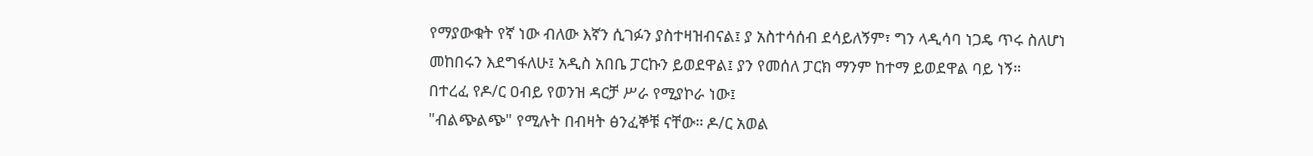የማያውቁት የኛ ነው ብለው እኛን ሲገፉን ያስተዛዝብናል፤ ያ አስተሳሰብ ደሳይለኝም፣ ግን ላዲሳባ ነጋዴ ጥሩ ስለሆነ መከበሩን እደግፋለሁ፤ አዲስ አበቤ ፓርኩን ይወደዋል፤ ያን የመሰለ ፓርክ ማንም ከተማ ይወደዋል ባይ ነኝ።
በተረፈ የዶ/ር ዐብይ የወንዝ ዳርቻ ሥራ የሚያኮራ ነው፤
"ብልጭልጭ" የሚሉት በብዛት ፅንፈኞቹ ናቸው። ዶ/ር አወል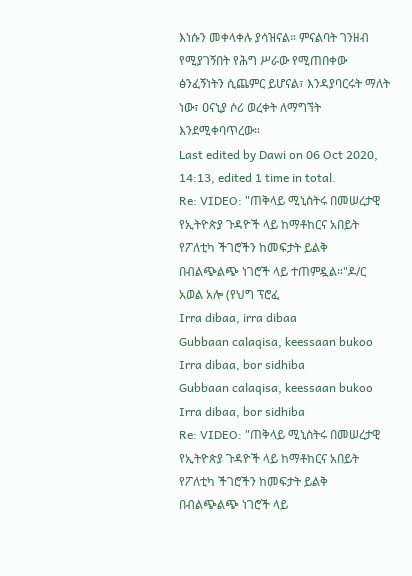እነሱን መቀላቀሉ ያሳዝናል። ምናልባት ገንዘብ የሚያገኝበት የሕግ ሥራው የሚጠበቀው ፅንፈኝነትን ሲጨምር ይሆናል፣ እንዳያባርሩት ማለት ነው፣ ዐናኒያ ሶሪ ወረቀት ለማግኘት እንደሚቀባጥረው።
Last edited by Dawi on 06 Oct 2020, 14:13, edited 1 time in total.
Re: VIDEO: "ጠቅላይ ሚኒስትሩ በመሠረታዊ የኢትዮጵያ ጉዳዮች ላይ ከማቶከርና አበይት የፖለቲካ ችገሮችን ከመፍታት ይልቅ በብልጭልጭ ነገሮች ላይ ተጠምዷል።"ዶ/ር አወል አሎ (የህግ ፕሮፈ
Irra dibaa, irra dibaa
Gubbaan calaqisa, keessaan bukoo
Irra dibaa, bor sidhiba
Gubbaan calaqisa, keessaan bukoo
Irra dibaa, bor sidhiba
Re: VIDEO: "ጠቅላይ ሚኒስትሩ በመሠረታዊ የኢትዮጵያ ጉዳዮች ላይ ከማቶከርና አበይት የፖለቲካ ችገሮችን ከመፍታት ይልቅ በብልጭልጭ ነገሮች ላይ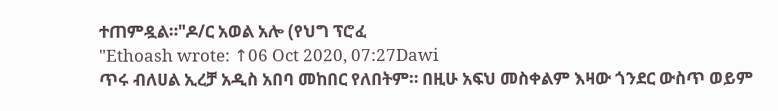ተጠምዷል።"ዶ/ር አወል አሎ (የህግ ፕሮፈ
"Ethoash wrote: ↑06 Oct 2020, 07:27Dawi
ጥሩ ብለሀል ኢረቻ አዲስ አበባ መከበር የለበትም። በዚሁ አፍህ መስቀልም እዛው ጎንደር ውስጥ ወይም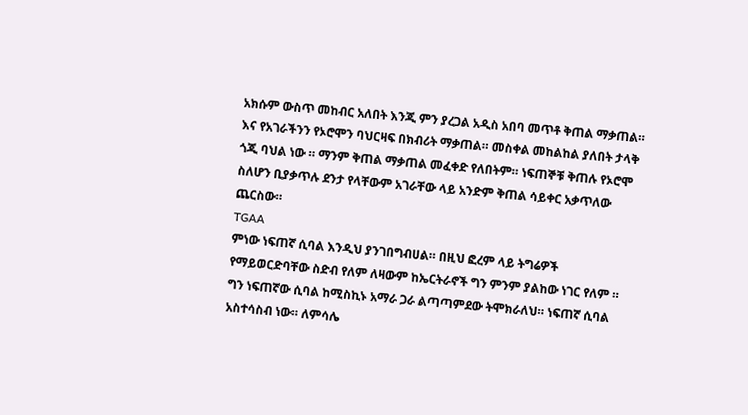አክሱም ውስጥ መከብር አለበት እንጂ ምን ያረጋል አዲስ አበባ መጥቶ ቅጠል ማቃጠል። እና የአገራችንን የኦሮሞን ባህርዛፍ በክብሪት ማቃጠል። መስቀል መከልከል ያለበት ታላቅ ጎጂ ባህል ነው ። ማንም ቅጠል ማቃጠል መፈቀድ የለበትም። ነፍጠኞቹ ቅጠሉ የኦሮሞ ስለሆን ቢያቃጥሉ ደንታ የላቸውም አገራቸው ላይ አንድም ቅጠል ሳይቀር አቃጥለው ጨርስው።
TGAA
ምነው ነፍጠኛ ሲባል እንዲህ ያንገበግብሀል። በዚህ ፎረም ላይ ትግሬዎች የማይወርድባቸው ስድብ የለም ለዛውም ከኤርትራኖች ግን ምንም ያልከው ነገር የለም ። ግን ነፍጠኛው ሲባል ከሚስኪኑ አማራ ጋራ ልጣጣምደው ትሞክራለህ። ነፍጠኛ ሲባል አስተሳስብ ነው። ለምሳሌ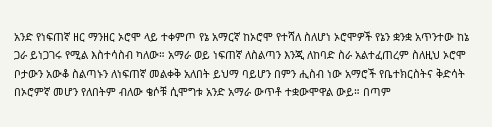አንድ የነፍጠኛ ዘር ማንዘር ኦሮሞ ላይ ተቀምጦ የኔ አማርኛ ከኦሮሞ የተሻለ ስለሆነ ኦሮሞዎች የኔን ቋንቋ አጥንተው ከኔ ጋራ ይነጋገሩ የሚል እስተሳስብ ካለው። አማራ ወይ ነፍጠኛ ለስልጣን እንጂ ለከባድ ስራ አልተፈጠረም ስለዚህ ኦሮሞ ቦታውን አውቆ ስልጣኑን ለነፍጠኛ መልቀቅ አለበት ይህማ ባይሆን በምን ሒስብ ነው አማሮች የቤተክርስትና ቅድሳት በኦሮምኛ መሆን የለበትም ብለው ቄሶቹ ሲሞግቱ አንድ አማራ ውጥቶ ተቋውሞዋል ውይ። በጣም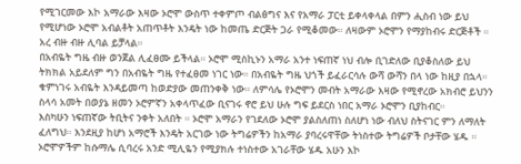የሚገርመው እኮ አማራው እዛው ኦሮሞ ውስጥ ተቀምጦ ብልፅግና እና የአማራ ፓርቲ ይቀላቀላል በምን ሒስብ ነው ይህ የሚሆነው ኦሮሞ አብልቶት አጠጥቶት እንዴት ነው ከመጤ ድርጅት ጋራ የሚቆመው። ለዛውም ኦሮሞን የማያከብሩ ድርጅቶች ። አረ ብዙ ብዙ ሊባል ይቻላል።
በአብዬት ግዜ ብዙ ወንጀል ሊፈፀሙ ይችላል። ኦሮሞ ሚስኪኑን አማራ አንተ ነፍጠኛ ነህ ብሎ ቢገድለው ቢያቆስለው ይህ ትክክል አይደለም ግን በአብዬት ግዜ የተፈፀመ ነገር ነው። በአብዬት ግዜ ህጎች ይፈራርሳሉ ውሻ ውሻን በላ ነው ከዚያ በኋላ። ቁምነገሩ አብዬት እንዳይመጣ ከወድያው መጠንቀቅ ነው። ለምሳሌ የኦሮሞን መብት አማራው እዛው የሚኖረው አክብሮ ይህንን ስላሳ አመት በወያኔ ዘመን ኦሮምኛን አቀላጥፈው ቢናገሩ ኖሮ ይህ ሁሉ ግፍ ይደርስ ነበር አማራ ኦሮሞን ቢያከብር።
እስካሁን ነፍጠኛው ትቢትና ንቀት አለበት ። ኦሮሞ አማራን የገደለው ኦሮሞ ያልስለጠነ ስለሆነ ነው ብለህ ስትናገር ምን ለማለት ፈለግህ። እንደዚያ ከሆነ አማሮች እንዴት አርገው ነው ትግሬዎችን ከአማራ ያባረሩዋቸው ትነስተው ትግሬዎች ቦታቸው ሄዱ ። ኦሮሞዎችም ከሱማሌ ሲባረሩ አንድ ሚሊዬን የሚያክሉ ተነስተው አገራቸው ሄዱ አሁን እኮ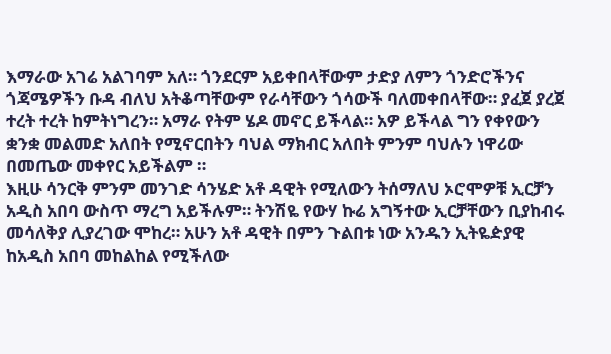እማራው አገሬ አልገባም አለ። ጎንደርም አይቀበላቸውም ታድያ ለምን ጎንድሮችንና ጎጃሜዎችን ቡዳ ብለህ አትቆጣቸውም የራሳቸውን ጎሳውች ባለመቀበላቸው። ያፈጀ ያረጀ ተረት ተረት ከምትነግረን። አማራ የትም ሄዶ መኖር ይችላል። አዎ ይችላል ግን የቀየውን ቋንቋ መልመድ አለበት የሚኖርበትን ባህል ማክብር አለበት ምንም ባህሉን ነዋሪው በመጤው መቀየር አይችልም ።
እዚሁ ሳንርቅ ምንም መንገድ ሳንሄድ አቶ ዳዊት የሚለውን ትሰማለህ ኦሮሞዎቹ ኢርቻን አዲስ አበባ ውስጥ ማረግ አይችሉም። ትንሽዬ የውሃ ኩሬ አግኝተው ኢርቻቸውን ቢያከብሩ መሳለቅያ ሊያረገው ሞከረ። አሁን አቶ ዳዊት በምን ጉልበቱ ነው አንዱን ኢትዬዽያዊ ከአዲስ አበባ መከልከል የሚችለው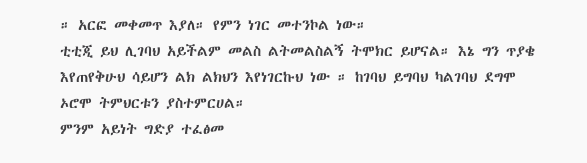። አርፎ መቀመጥ እያለ። የምን ነገር መተንኮል ነው።
ቲቲጂ ይህ ሊገባህ አይችልም መልስ ልትመልስልኝ ትሞክር ይሆናል። እኔ ግን ጥያቄ እየጠየቅሁህ ሳይሆን ልክ ልክህን እየነገርኩህ ነው ። ከገባህ ይግባህ ካልገባህ ደግሞ ኦሮሞ ትምህርቱን ያስተምርሀል።
ምንም አይነት ግድያ ተፈፅመ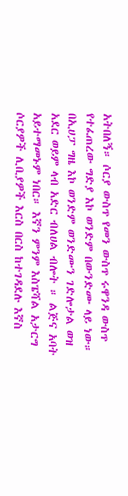አትበለኝ። ሶርያ ውስጥ የመን ውስጥ ሩዋንዳ ውስጥ የተፈጠረው ግድያ እኮ ወንድም በውንድሙ ላይ ነው። በኢሀፓ ግዜ እኮ ወንድም ወንድሙን ገድሎታል ወዝ አደር ወይም ላብ አድር ብለሀል ብሎት ። ልጅና አባት አይተማመኑም ነበር። እኛን ምንም እስፔሻል አታርግ ሶርያዎች ሊቢያዎች እርስ በርስ ከተገዳደሉ እኛስ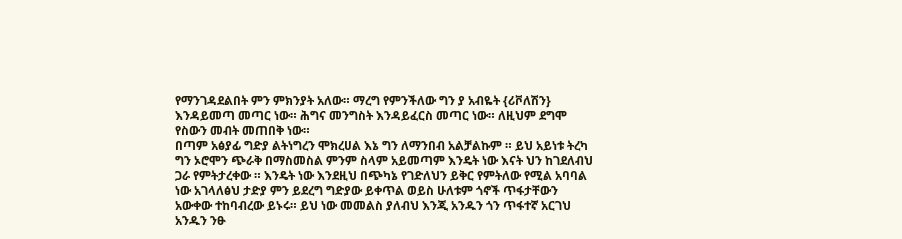የማንገዳደልበት ምን ምክንያት አለው። ማረግ የምንችለው ግን ያ አብዬት {ሪቮለሽን} እንዳይመጣ መጣር ነው። ሕግና መንግስት እንዳይፈርስ መጣር ነው። ለዚህም ደግሞ የስውን መብት መጠበቅ ነው።
በጣም አፅያፊ ግድያ ልትነግረን ሞክረሀል እኔ ግን ለማንበብ አልቻልኩም ። ይህ አይነቱ ትረካ ግን ኦሮሞን ጭራቅ በማስመስል ምንም ስላም አይመጣም እንዴት ነው እናት ህን ከገደለብህ ጋራ የምትታረቀው ። እንዴት ነው እንደዚህ በጭካኔ የገድለህን ይቅር የምትለው የሚል አባባል ነው አገላለፅህ ታድያ ምን ይደረግ ግድያው ይቀጥል ወይስ ሁለቱም ጎኖች ጥፋታቸውን አውቀው ተከባብረው ይኑሩ። ይህ ነው መመልስ ያለብህ እንጂ አንዱን ጎን ጥፋተኛ አርገህ አንዱን ንፁ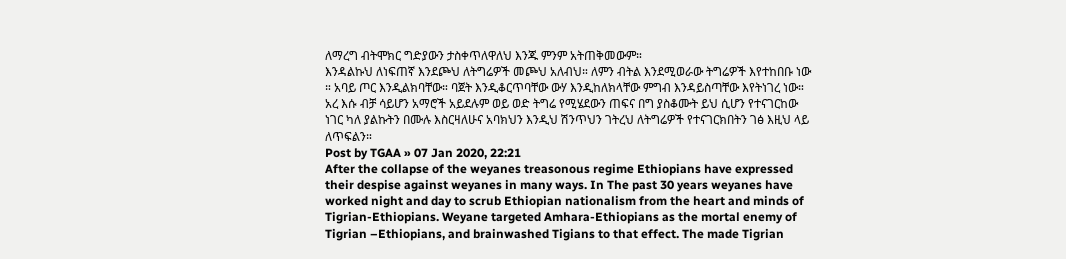ለማረግ ብትሞክር ግድያውን ታስቀጥለዋለህ እንጁ ምንም አትጠቅመውም።
እንዳልኩህ ለነፍጠኛ እንደጮህ ለትግሬዎች መጮህ አለብህ። ለምን ብትል እንደሚወራው ትግሬዎች እየተከበቡ ነው ። አባይ ጦር እንዲልክባቸው። ባጀት እንዲቆርጥባቸው ውሃ እንዲከለክላቸው ምግብ እንዳይስጣቸው እየትነገረ ነው። አረ እሱ ብቻ ሳይሆን አማሮች አይደሉም ወይ ወድ ትግሬ የሚሄደውን ጠፍና በግ ያስቆሙት ይህ ሲሆን የተናገርከው ነገር ካለ ያልኩትን በሙሉ እስርዛለሁና አባክህን እንዲህ ሽንጥህን ገትረህ ለትግሬዎች የተናገርክበትን ገፅ እዚህ ላይ ለጥፍልን።
Post by TGAA » 07 Jan 2020, 22:21
After the collapse of the weyanes treasonous regime Ethiopians have expressed their despise against weyanes in many ways. In The past 30 years weyanes have worked night and day to scrub Ethiopian nationalism from the heart and minds of Tigrian-Ethiopians. Weyane targeted Amhara-Ethiopians as the mortal enemy of Tigrian –Ethiopians, and brainwashed Tigians to that effect. The made Tigrian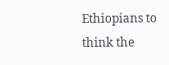Ethiopians to think the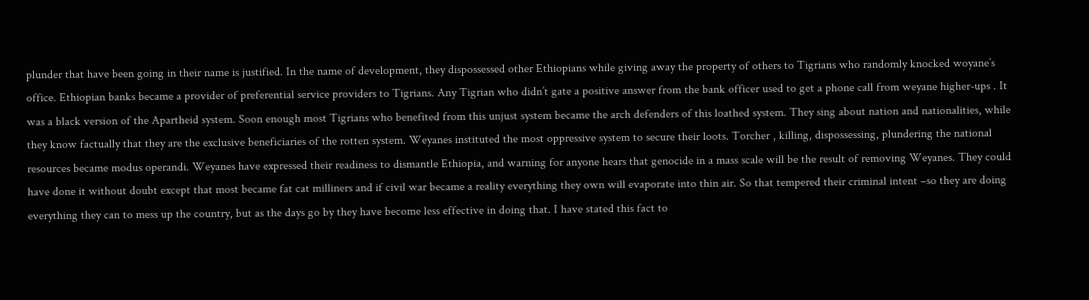plunder that have been going in their name is justified. In the name of development, they dispossessed other Ethiopians while giving away the property of others to Tigrians who randomly knocked woyane’s office. Ethiopian banks became a provider of preferential service providers to Tigrians. Any Tigrian who didn’t gate a positive answer from the bank officer used to get a phone call from weyane higher-ups . It was a black version of the Apartheid system. Soon enough most Tigrians who benefited from this unjust system became the arch defenders of this loathed system. They sing about nation and nationalities, while they know factually that they are the exclusive beneficiaries of the rotten system. Weyanes instituted the most oppressive system to secure their loots. Torcher , killing, dispossessing, plundering the national resources became modus operandi. Weyanes have expressed their readiness to dismantle Ethiopia, and warning for anyone hears that genocide in a mass scale will be the result of removing Weyanes. They could have done it without doubt except that most became fat cat milliners and if civil war became a reality everything they own will evaporate into thin air. So that tempered their criminal intent –so they are doing everything they can to mess up the country, but as the days go by they have become less effective in doing that. I have stated this fact to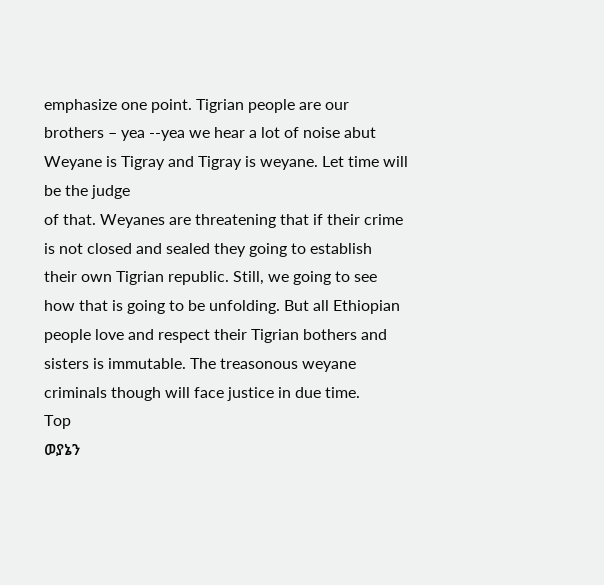emphasize one point. Tigrian people are our brothers – yea --yea we hear a lot of noise abut Weyane is Tigray and Tigray is weyane. Let time will be the judge
of that. Weyanes are threatening that if their crime is not closed and sealed they going to establish their own Tigrian republic. Still, we going to see how that is going to be unfolding. But all Ethiopian people love and respect their Tigrian bothers and sisters is immutable. The treasonous weyane criminals though will face justice in due time.
Top
ወያኔን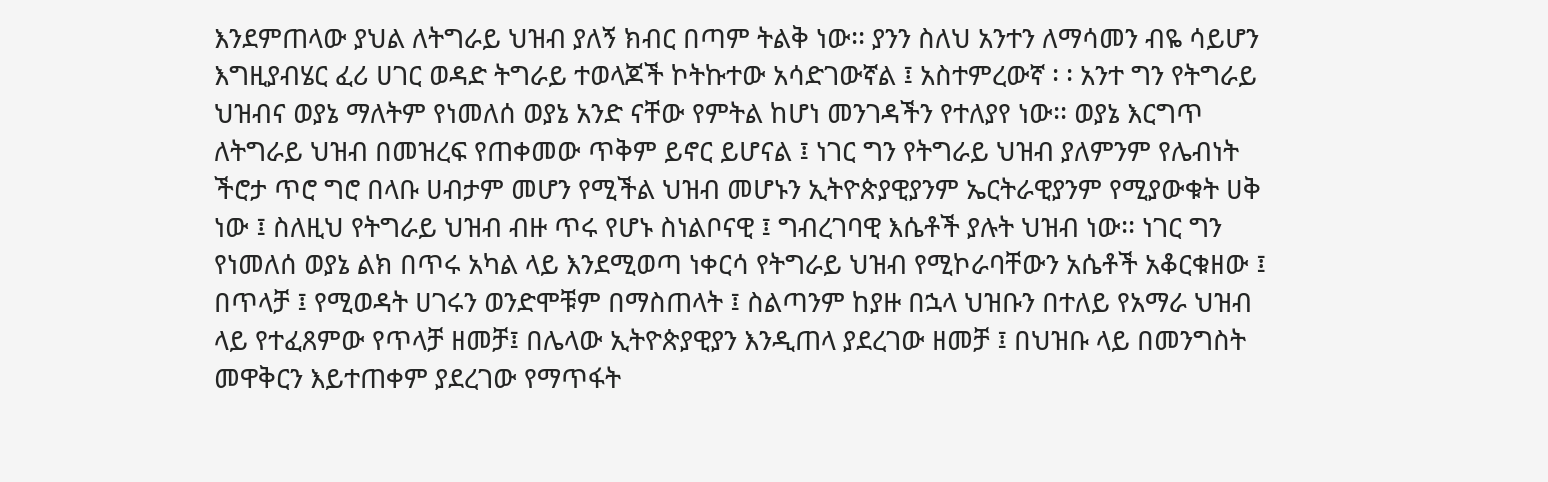እንደምጠላው ያህል ለትግራይ ህዝብ ያለኝ ክብር በጣም ትልቅ ነው፡፡ ያንን ስለህ አንተን ለማሳመን ብዬ ሳይሆን እግዚያብሄር ፈሪ ሀገር ወዳድ ትግራይ ተወላጆች ኮትኩተው አሳድገውኛል ፤ አስተምረውኛ ፡ ፡ አንተ ግን የትግራይ ህዝብና ወያኔ ማለትም የነመለሰ ወያኔ አንድ ናቸው የምትል ከሆነ መንገዳችን የተለያየ ነው፡፡ ወያኔ እርግጥ ለትግራይ ህዝብ በመዝረፍ የጠቀመው ጥቅም ይኖር ይሆናል ፤ ነገር ግን የትግራይ ህዝብ ያለምንም የሌብነት ችሮታ ጥሮ ግሮ በላቡ ሀብታም መሆን የሚችል ህዝብ መሆኑን ኢትዮጵያዊያንም ኤርትራዊያንም የሚያውቁት ሀቅ ነው ፤ ስለዚህ የትግራይ ህዝብ ብዙ ጥሩ የሆኑ ስነልቦናዊ ፤ ግብረገባዊ እሴቶች ያሉት ህዝብ ነው፡፡ ነገር ግን የነመለሰ ወያኔ ልክ በጥሩ አካል ላይ እንደሚወጣ ነቀርሳ የትግራይ ህዝብ የሚኮራባቸውን አሴቶች አቆርቁዘው ፤ በጥላቻ ፤ የሚወዳት ሀገሩን ወንድሞቹም በማስጠላት ፤ ስልጣንም ከያዙ በኋላ ህዝቡን በተለይ የአማራ ህዝብ ላይ የተፈጸምው የጥላቻ ዘመቻ፤ በሌላው ኢትዮጵያዊያን እንዲጠላ ያደረገው ዘመቻ ፤ በህዝቡ ላይ በመንግስት መዋቅርን እይተጠቀም ያደረገው የማጥፋት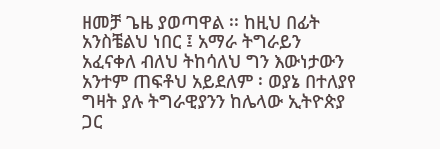ዘመቻ ጌዜ ያወጣዋል ፡፡ ከዚህ በፊት አንስቼልህ ነበር ፤ አማራ ትግራይን አፈናቀለ ብለህ ትከሳለህ ግን እውነታውን አንተም ጠፍቶህ አይደለም ፡ ወያኔ በተለያየ ግዛት ያሉ ትግራዊያንን ከሌላው ኢትዮጵያ ጋር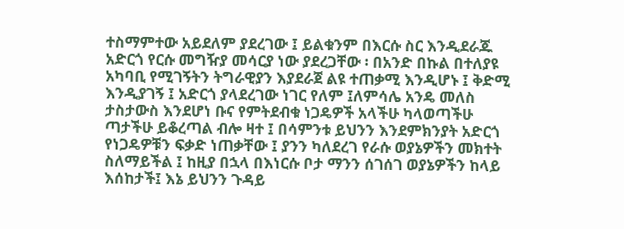ተስማምተው አይደለም ያደረገው ፤ ይልቁንም በእርሱ ስር እንዲደራጁ አድርጎ የርሱ መግዥያ መሳርያ ነው ያደረጋቸው ፡ በአንድ በኩል በተለያዩ አካባቢ የሚገኝትን ትግራዊያን እያደራጀ ልዩ ተጠቃሚ እንዲሆኑ ፤ ቅድሚ እንዲያገኝ ፤ አድርጎ ያላደረገው ነገር የለም ፤ለምሳሌ አንዴ መለስ ታስታውስ እንደሆነ ቡና የምትደብቁ ነጋዴዎች አላችሁ ካላወጣችሁ ጣታችሁ ይቆረጣል ብሎ ዛተ ፤ በሳምንቱ ይህንን እንደምክንያት አድርጎ የነጋዴዎቹን ፍቃድ ነጠቃቸው ፤ ያንን ካለደረገ የራሱ ወያኔዎችን መክተት ስለማይችል ፤ ከዚያ በኋላ በእነርሱ ቦታ ማንን ሰገሰገ ወያኔዎችን ከላይ እሰከታች፤ እኔ ይህንን ጉዳይ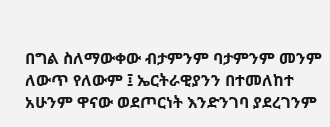በግል ስለማውቀው ብታምንም ባታምንም መንም ለውጥ የለውም ፤ ኤርትራዊያንን በተመለከተ አሁንም ዋናው ወደጦርነት እንድንገባ ያደረገንም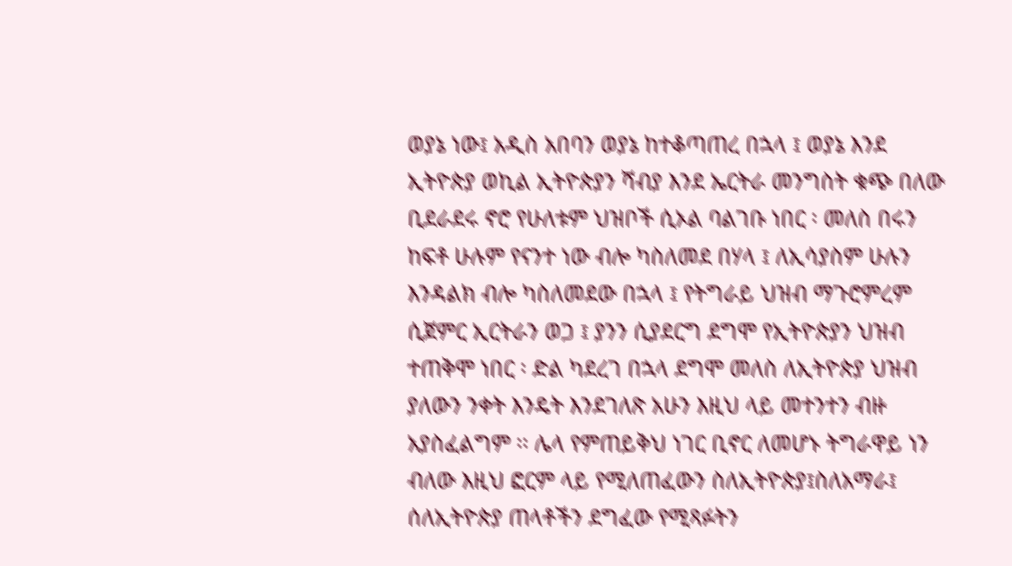ወያኔ ነው፤ አዲስ አበባን ወያኔ ከተቆጣጠረ በኋላ ፤ ወያኔ እንደ ኢትዮጵያ ወኪል ኢትዮጵያን ሻብያ እንደ ኤርትራ መንግስት ቁጭ በለው ቢደራደሩ ኖሮ የሁለቱም ህዝቦች ሲኦል ባልገቡ ነበር ፡ መለስ በሩን ከፍቶ ሁሉም የናንተ ነው ብሎ ካስለመደ በሃላ ፤ ለኢሳያስም ሁሉን እንዳልክ ብሎ ካስለመደው በኋላ ፤ የትግራይ ህዝብ ማጉሮምረም ሲጀምር ኢርትራን ወጋ ፤ ያንን ሲያደርግ ደግሞ የኢትዮጵያን ህዝብ ተጠቅሞ ነበር ፡ ድል ካደረገ በኋላ ደግሞ መለስ ለኢትዮጵያ ህዝብ ያለውን ንቀት እንዴት እንደገለጽ አሁን እዚህ ላይ መተንተን ብዙ አያስፈልግም ፡፡ ሌላ የምጠይቅህ ነገር ቢኖር ለመሆኑ ትግራዋይ ነን ብለው እዚህ ፎርም ላይ የሚለጠፈውን ስለኢትዮጵያ፤ስለአማራ፤ ሰለኢትዮጵያ ጠላቶችን ደግፈው የሚጻፉትን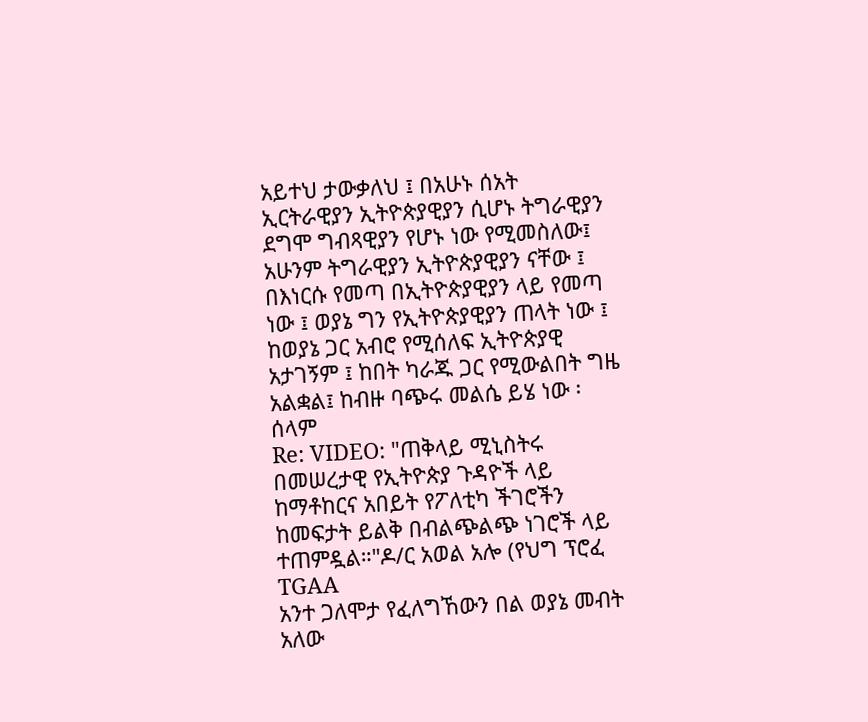አይተህ ታውቃለህ ፤ በአሁኑ ሰአት ኢርትራዊያን ኢትዮጵያዊያን ሲሆኑ ትግራዊያን ደግሞ ግብጻዊያን የሆኑ ነው የሚመስለው፤ አሁንም ትግራዊያን ኢትዮጵያዊያን ናቸው ፤ በእነርሱ የመጣ በኢትዮጵያዊያን ላይ የመጣ ነው ፤ ወያኔ ግን የኢትዮጵያዊያን ጠላት ነው ፤ ከወያኔ ጋር አብሮ የሚሰለፍ ኢትዮጵያዊ አታገኝም ፤ ከበት ካራጁ ጋር የሚውልበት ግዜ አልቋል፤ ከብዙ ባጭሩ መልሴ ይሄ ነው ፡ ሰላም
Re: VIDEO: "ጠቅላይ ሚኒስትሩ በመሠረታዊ የኢትዮጵያ ጉዳዮች ላይ ከማቶከርና አበይት የፖለቲካ ችገሮችን ከመፍታት ይልቅ በብልጭልጭ ነገሮች ላይ ተጠምዷል።"ዶ/ር አወል አሎ (የህግ ፕሮፈ
TGAA
አንተ ጋለሞታ የፈለግኸውን በል ወያኔ መብት አለው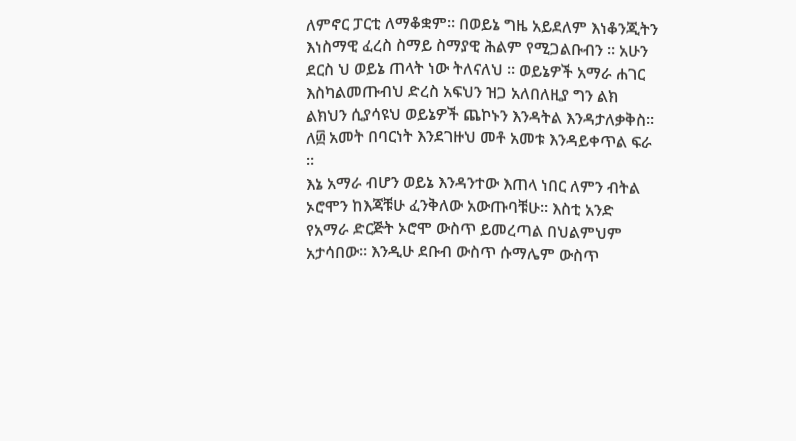ለምኖር ፓርቲ ለማቆቋም። በወይኔ ግዜ አይደለም እነቆንጂትን እነስማዊ ፈረስ ስማይ ስማያዊ ሕልም የሚጋልቡብን ። አሁን ደርስ ህ ወይኔ ጠላት ነው ትለናለህ ። ወይኔዎች አማራ ሐገር እስካልመጡብህ ድረስ አፍህን ዝጋ አለበለዚያ ግን ልክ ልክህን ሲያሳዩህ ወይኔዎች ጨኮኑን እንዳትል እንዳታለቃቅስ። ለ፴ አመት በባርነት እንደገዙህ መቶ አመቱ እንዳይቀጥል ፍራ ።
እኔ አማራ ብሆን ወይኔ እንዳንተው እጠላ ነበር ለምን ብትል ኦሮሞን ከእጃቹሁ ፈንቅለው አውጡባቹሁ። እስቲ አንድ የአማራ ድርጅት ኦሮሞ ውስጥ ይመረጣል በህልምህም አታሳበው። እንዲሁ ደቡብ ውስጥ ሱማሌም ውስጥ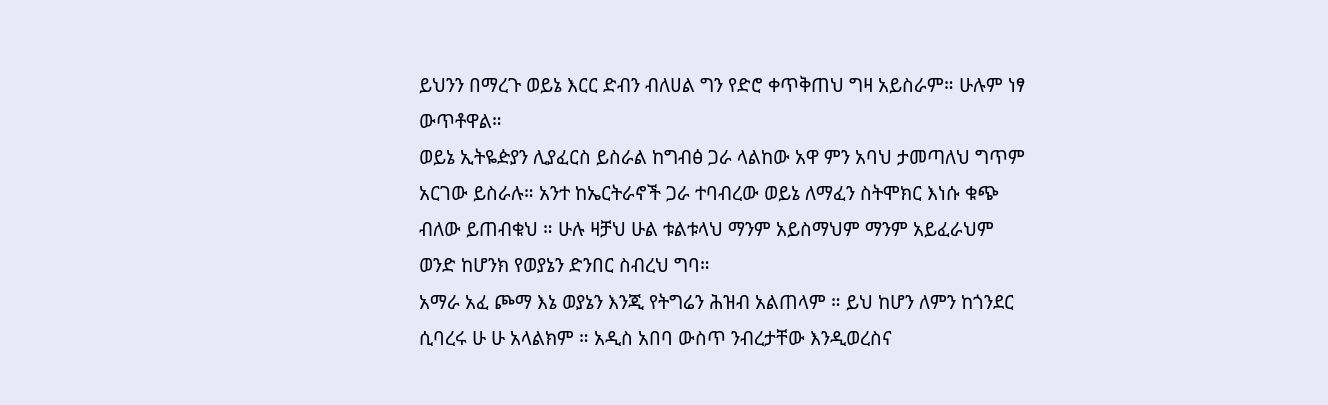ይህንን በማረጉ ወይኔ እርር ድብን ብለሀል ግን የድሮ ቀጥቅጠህ ግዛ አይስራም። ሁሉም ነፃ ውጥቶዋል።
ወይኔ ኢትዬዽያን ሊያፈርስ ይስራል ከግብፅ ጋራ ላልከው አዋ ምን አባህ ታመጣለህ ግጥም አርገው ይስራሉ። አንተ ከኤርትራኖች ጋራ ተባብረው ወይኔ ለማፈን ስትሞክር እነሱ ቁጭ ብለው ይጠብቁህ ። ሁሉ ዛቻህ ሁል ቱልቱላህ ማንም አይስማህም ማንም አይፈራህም ወንድ ከሆንክ የወያኔን ድንበር ስብረህ ግባ።
አማራ አፈ ጮማ እኔ ወያኔን እንጂ የትግሬን ሕዝብ አልጠላም ። ይህ ከሆን ለምን ከጎንደር ሲባረሩ ሁ ሁ አላልክም ። አዲስ አበባ ውስጥ ንብረታቸው እንዲወረስና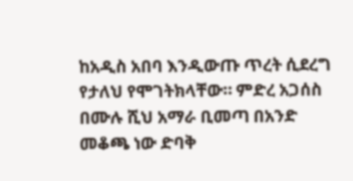ከአዲስ አበባ እንዲውጡ ጥረት ሲደረግ የታለህ የሞገትክላቸው። ምድረ አጋሰስ በሙሉ ሺህ አማራ ቢመጣ በአንድ መቆጫ ነው ድባቅ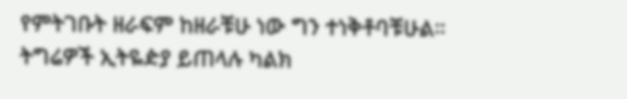የምትገቡት ዘራፍም ከዘራቹሁ ነው ግን ተነቅቶባቹሁል።
ትግሬዎች ኢትዬዽያ ይጠላሉ ካልክ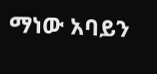ማነው አባይን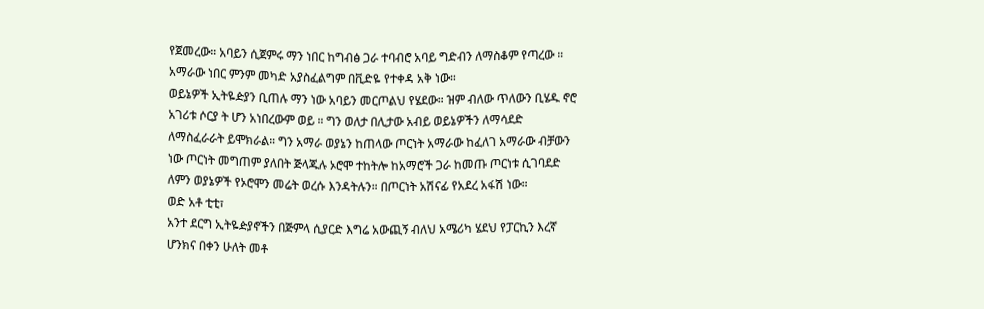የጀመረው። አባይን ሲጀምሩ ማን ነበር ከግብፅ ጋራ ተባብሮ አባይ ግድብን ለማስቆም የጣረው ። አማራው ነበር ምንም መካድ አያስፈልግም በቪድዬ የተቀዳ አቅ ነው።
ወይኔዎች ኢትዬዽያን ቢጠሉ ማን ነው አባይን መርጦልህ የሄደው። ዝም ብለው ጥለውን ቢሄዱ ኖሮ አገሪቱ ሶርያ ት ሆን አነበረውም ወይ ። ግን ወለታ በሊታው አብይ ወይኔዎችን ለማሳደድ ለማስፈራራት ይሞክራል። ግን አማራ ወያኔን ከጠላው ጦርነት አማራው ከፈለገ አማራው ብቻውን ነው ጦርነት መግጠም ያለበት ጅላጁሉ ኦሮሞ ተከትሎ ከአማሮች ጋራ ከመጡ ጦርነቱ ሲገባደድ ለምን ወያኔዎች የኦሮሞን መሬት ወረሱ እንዳትሉን። በጦርነት አሽናፊ የአደረ አፋሽ ነው።
ወድ አቶ ቲቲ፣
አንተ ደርግ ኢትዬዽያኖችን በጅምላ ሲያርድ እግሬ አውጪኝ ብለህ አሜሪካ ሄደህ የፓርኪን እረኛ ሆንክና በቀን ሁለት መቶ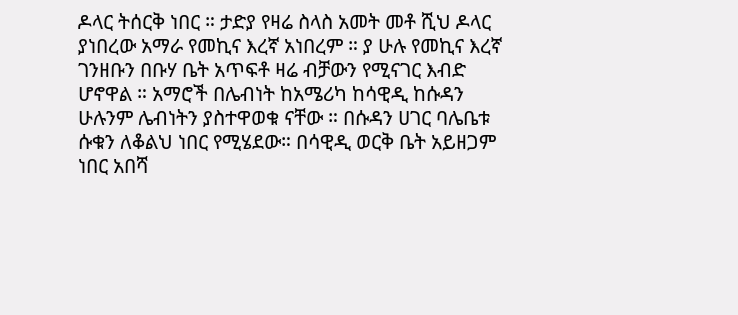ዶላር ትሰርቅ ነበር ። ታድያ የዛሬ ስላስ አመት መቶ ሺህ ዶላር ያነበረው አማራ የመኪና እረኛ አነበረም ። ያ ሁሉ የመኪና እረኛ ገንዘቡን በቡሃ ቤት አጥፍቶ ዛሬ ብቻውን የሚናገር እብድ ሆኖዋል ። አማሮች በሌብነት ከአሜሪካ ከሳዊዲ ከሱዳን ሁሉንም ሌብነትን ያስተዋወቁ ናቸው ። በሱዳን ሀገር ባሌቤቱ ሱቁን ለቆልህ ነበር የሚሄደው። በሳዊዲ ወርቅ ቤት አይዘጋም ነበር አበሻ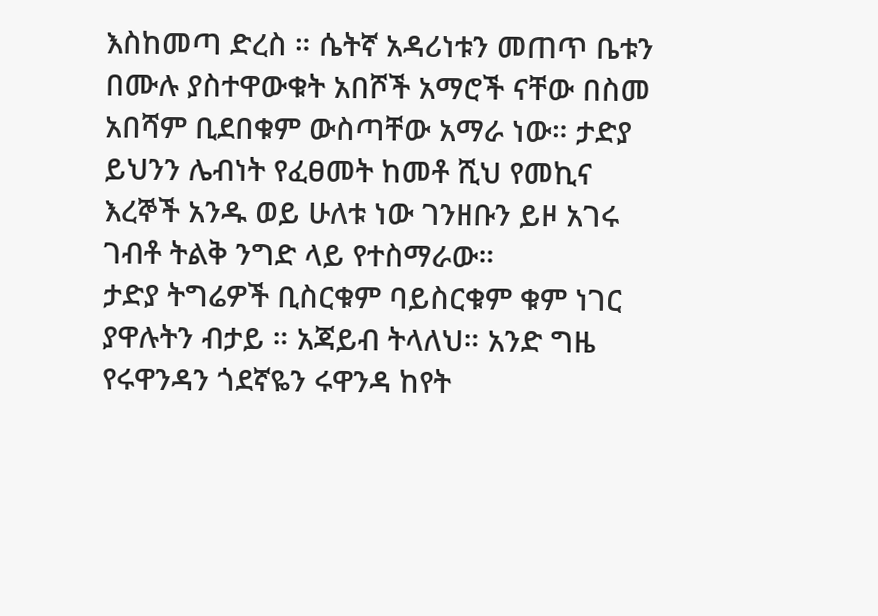እስከመጣ ድረስ ። ሴትኛ አዳሪነቱን መጠጥ ቤቱን በሙሉ ያስተዋውቁት አበሾች አማሮች ናቸው በስመ አበሻም ቢደበቁም ውስጣቸው አማራ ነው። ታድያ ይህንን ሌብነት የፈፀመት ከመቶ ሺህ የመኪና እረኞች አንዱ ወይ ሁለቱ ነው ገንዘቡን ይዞ አገሩ ገብቶ ትልቅ ንግድ ላይ የተስማራው።
ታድያ ትግሬዎች ቢስርቁም ባይስርቁም ቁም ነገር ያዋሉትን ብታይ ። አጃይብ ትላለህ። አንድ ግዜ የሩዋንዳን ጎደኛዬን ሩዋንዳ ከየት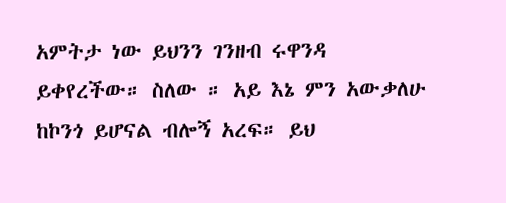አምትታ ነው ይህንን ገንዘብ ሩዋንዳ ይቀየረችው። ስለው ። አይ እኔ ምን አውቃለሁ ከኮንጎ ይሆናል ብሎኝ አረፍ። ይህ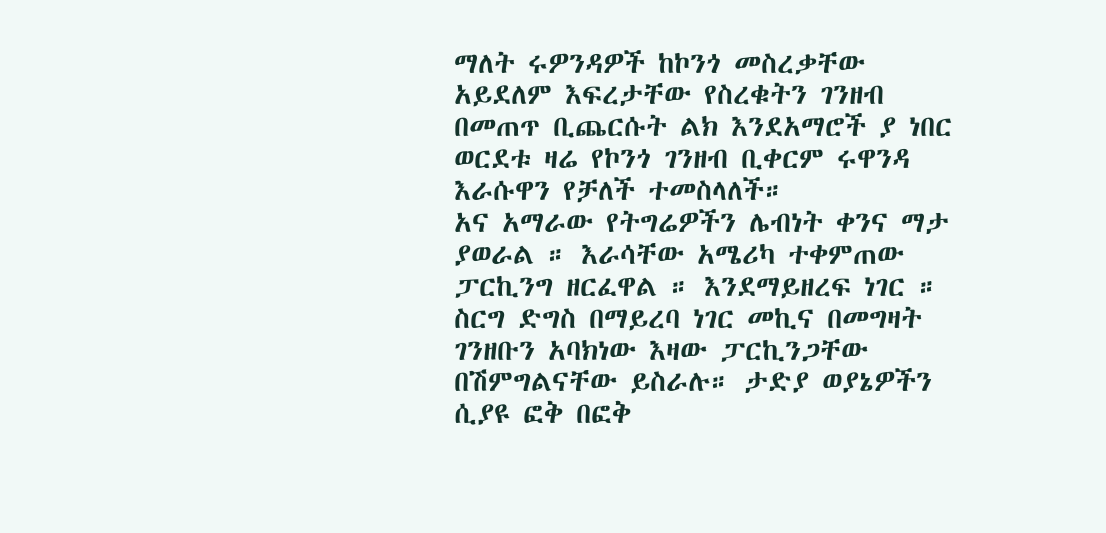ማለት ሩዎንዳዎች ከኮንጎ መስረቃቸው አይደለም እፍረታቸው የስረቁትን ገንዘብ በመጠጥ ቢጨርሱት ልክ እንደአማሮች ያ ነበር ወርደቱ ዛሬ የኮንጎ ገንዘብ ቢቀርም ሩዋንዳ እራሱዋን የቻለች ተመስላለች።
አና አማራው የትግሬዎችን ሌብነት ቀንና ማታ ያወራል ። እራሳቸው አሜሪካ ተቀምጠው ፓርኪንግ ዘርፈዋል ። እንደማይዘረፍ ነገር ። ስርግ ድግስ በማይረባ ነገር መኪና በመግዛት ገንዘቡን አባክነው እዛው ፓርኪንጋቸው በሽምግልናቸው ይስራሉ። ታድያ ወያኔዎችን ሲያዩ ፎቅ በፎቅ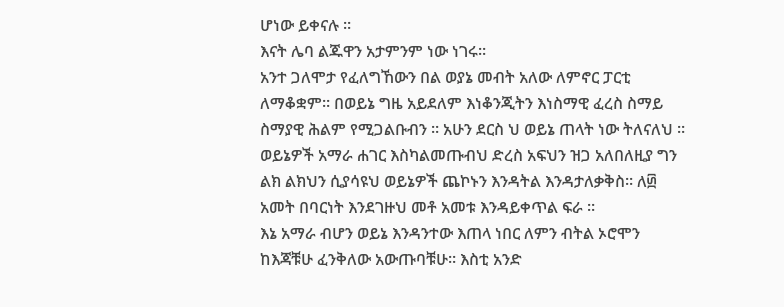ሆነው ይቀናሉ ።
እናት ሌባ ልጁዋን አታምንም ነው ነገሩ።
አንተ ጋለሞታ የፈለግኸውን በል ወያኔ መብት አለው ለምኖር ፓርቲ ለማቆቋም። በወይኔ ግዜ አይደለም እነቆንጂትን እነስማዊ ፈረስ ስማይ ስማያዊ ሕልም የሚጋልቡብን ። አሁን ደርስ ህ ወይኔ ጠላት ነው ትለናለህ ። ወይኔዎች አማራ ሐገር እስካልመጡብህ ድረስ አፍህን ዝጋ አለበለዚያ ግን ልክ ልክህን ሲያሳዩህ ወይኔዎች ጨኮኑን እንዳትል እንዳታለቃቅስ። ለ፴ አመት በባርነት እንደገዙህ መቶ አመቱ እንዳይቀጥል ፍራ ።
እኔ አማራ ብሆን ወይኔ እንዳንተው እጠላ ነበር ለምን ብትል ኦሮሞን ከእጃቹሁ ፈንቅለው አውጡባቹሁ። እስቲ አንድ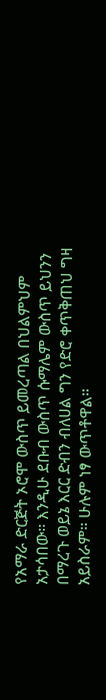የአማራ ድርጅት ኦሮሞ ውስጥ ይመረጣል በህልምህም አታሳበው። እንዲሁ ደቡብ ውስጥ ሱማሌም ውስጥ ይህንን በማረጉ ወይኔ እርር ድብን ብለሀል ግን የድሮ ቀጥቅጠህ ግዛ አይስራም። ሁሉም ነፃ ውጥቶዋል።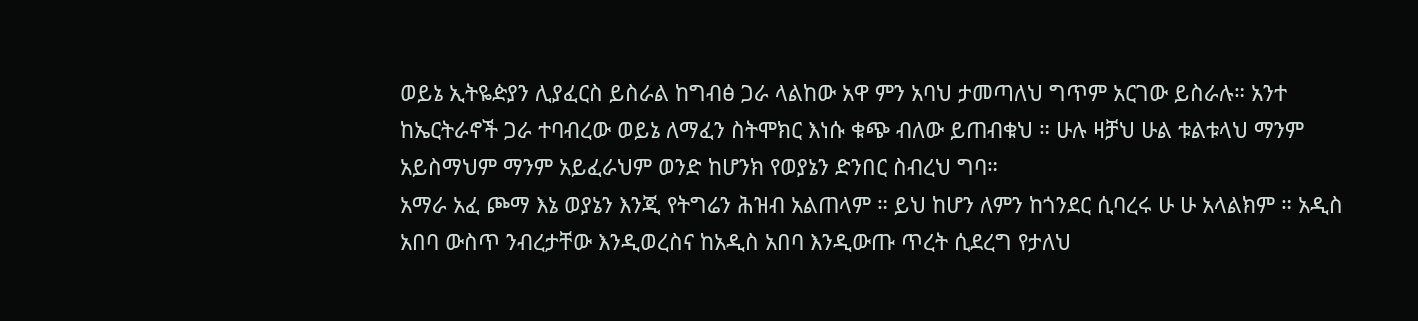ወይኔ ኢትዬዽያን ሊያፈርስ ይስራል ከግብፅ ጋራ ላልከው አዋ ምን አባህ ታመጣለህ ግጥም አርገው ይስራሉ። አንተ ከኤርትራኖች ጋራ ተባብረው ወይኔ ለማፈን ስትሞክር እነሱ ቁጭ ብለው ይጠብቁህ ። ሁሉ ዛቻህ ሁል ቱልቱላህ ማንም አይስማህም ማንም አይፈራህም ወንድ ከሆንክ የወያኔን ድንበር ስብረህ ግባ።
አማራ አፈ ጮማ እኔ ወያኔን እንጂ የትግሬን ሕዝብ አልጠላም ። ይህ ከሆን ለምን ከጎንደር ሲባረሩ ሁ ሁ አላልክም ። አዲስ አበባ ውስጥ ንብረታቸው እንዲወረስና ከአዲስ አበባ እንዲውጡ ጥረት ሲደረግ የታለህ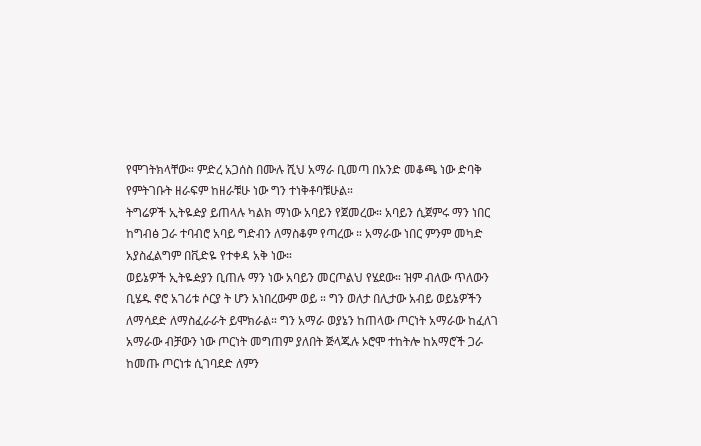የሞገትክላቸው። ምድረ አጋሰስ በሙሉ ሺህ አማራ ቢመጣ በአንድ መቆጫ ነው ድባቅ የምትገቡት ዘራፍም ከዘራቹሁ ነው ግን ተነቅቶባቹሁል።
ትግሬዎች ኢትዬዽያ ይጠላሉ ካልክ ማነው አባይን የጀመረው። አባይን ሲጀምሩ ማን ነበር ከግብፅ ጋራ ተባብሮ አባይ ግድብን ለማስቆም የጣረው ። አማራው ነበር ምንም መካድ አያስፈልግም በቪድዬ የተቀዳ አቅ ነው።
ወይኔዎች ኢትዬዽያን ቢጠሉ ማን ነው አባይን መርጦልህ የሄደው። ዝም ብለው ጥለውን ቢሄዱ ኖሮ አገሪቱ ሶርያ ት ሆን አነበረውም ወይ ። ግን ወለታ በሊታው አብይ ወይኔዎችን ለማሳደድ ለማስፈራራት ይሞክራል። ግን አማራ ወያኔን ከጠላው ጦርነት አማራው ከፈለገ አማራው ብቻውን ነው ጦርነት መግጠም ያለበት ጅላጁሉ ኦሮሞ ተከትሎ ከአማሮች ጋራ ከመጡ ጦርነቱ ሲገባደድ ለምን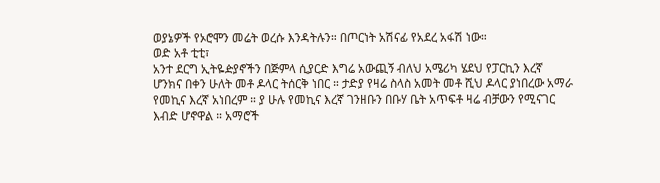ወያኔዎች የኦሮሞን መሬት ወረሱ እንዳትሉን። በጦርነት አሽናፊ የአደረ አፋሽ ነው።
ወድ አቶ ቲቲ፣
አንተ ደርግ ኢትዬዽያኖችን በጅምላ ሲያርድ እግሬ አውጪኝ ብለህ አሜሪካ ሄደህ የፓርኪን እረኛ ሆንክና በቀን ሁለት መቶ ዶላር ትሰርቅ ነበር ። ታድያ የዛሬ ስላስ አመት መቶ ሺህ ዶላር ያነበረው አማራ የመኪና እረኛ አነበረም ። ያ ሁሉ የመኪና እረኛ ገንዘቡን በቡሃ ቤት አጥፍቶ ዛሬ ብቻውን የሚናገር እብድ ሆኖዋል ። አማሮች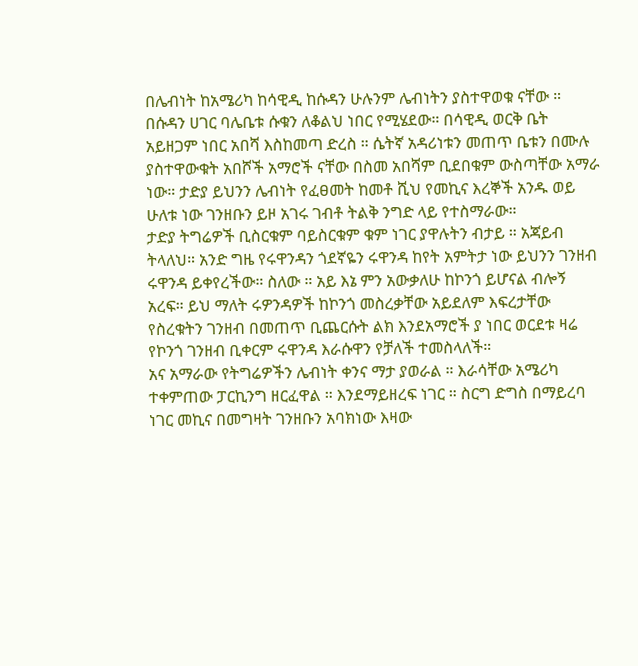በሌብነት ከአሜሪካ ከሳዊዲ ከሱዳን ሁሉንም ሌብነትን ያስተዋወቁ ናቸው ። በሱዳን ሀገር ባሌቤቱ ሱቁን ለቆልህ ነበር የሚሄደው። በሳዊዲ ወርቅ ቤት አይዘጋም ነበር አበሻ እስከመጣ ድረስ ። ሴትኛ አዳሪነቱን መጠጥ ቤቱን በሙሉ ያስተዋውቁት አበሾች አማሮች ናቸው በስመ አበሻም ቢደበቁም ውስጣቸው አማራ ነው። ታድያ ይህንን ሌብነት የፈፀመት ከመቶ ሺህ የመኪና እረኞች አንዱ ወይ ሁለቱ ነው ገንዘቡን ይዞ አገሩ ገብቶ ትልቅ ንግድ ላይ የተስማራው።
ታድያ ትግሬዎች ቢስርቁም ባይስርቁም ቁም ነገር ያዋሉትን ብታይ ። አጃይብ ትላለህ። አንድ ግዜ የሩዋንዳን ጎደኛዬን ሩዋንዳ ከየት አምትታ ነው ይህንን ገንዘብ ሩዋንዳ ይቀየረችው። ስለው ። አይ እኔ ምን አውቃለሁ ከኮንጎ ይሆናል ብሎኝ አረፍ። ይህ ማለት ሩዎንዳዎች ከኮንጎ መስረቃቸው አይደለም እፍረታቸው የስረቁትን ገንዘብ በመጠጥ ቢጨርሱት ልክ እንደአማሮች ያ ነበር ወርደቱ ዛሬ የኮንጎ ገንዘብ ቢቀርም ሩዋንዳ እራሱዋን የቻለች ተመስላለች።
አና አማራው የትግሬዎችን ሌብነት ቀንና ማታ ያወራል ። እራሳቸው አሜሪካ ተቀምጠው ፓርኪንግ ዘርፈዋል ። እንደማይዘረፍ ነገር ። ስርግ ድግስ በማይረባ ነገር መኪና በመግዛት ገንዘቡን አባክነው እዛው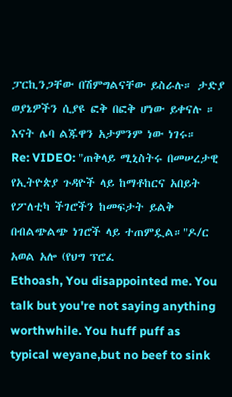ፓርኪንጋቸው በሽምግልናቸው ይስራሉ። ታድያ ወያኔዎችን ሲያዩ ፎቅ በፎቅ ሆነው ይቀናሉ ።
እናት ሌባ ልጁዋን አታምንም ነው ነገሩ።
Re: VIDEO: "ጠቅላይ ሚኒስትሩ በመሠረታዊ የኢትዮጵያ ጉዳዮች ላይ ከማቶከርና አበይት የፖለቲካ ችገሮችን ከመፍታት ይልቅ በብልጭልጭ ነገሮች ላይ ተጠምዷል።"ዶ/ር አወል አሎ (የህግ ፕሮፈ
Ethoash, You disappointed me. You talk but you're not saying anything worthwhile. You huff puff as typical weyane,but no beef to sink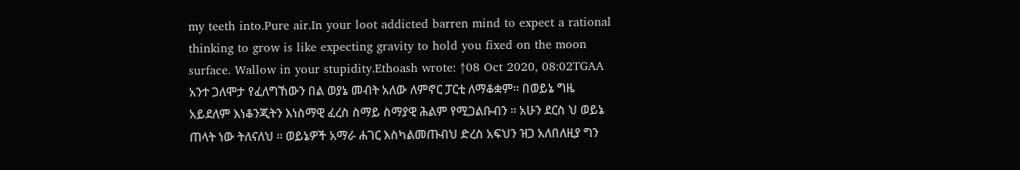my teeth into.Pure air.In your loot addicted barren mind to expect a rational thinking to grow is like expecting gravity to hold you fixed on the moon surface. Wallow in your stupidity.Ethoash wrote: ↑08 Oct 2020, 08:02TGAA
አንተ ጋለሞታ የፈለግኸውን በል ወያኔ መብት አለው ለምኖር ፓርቲ ለማቆቋም። በወይኔ ግዜ አይደለም እነቆንጂትን እነስማዊ ፈረስ ስማይ ስማያዊ ሕልም የሚጋልቡብን ። አሁን ደርስ ህ ወይኔ ጠላት ነው ትለናለህ ። ወይኔዎች አማራ ሐገር እስካልመጡብህ ድረስ አፍህን ዝጋ አለበለዚያ ግን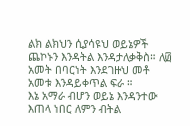ልክ ልክህን ሲያሳዩህ ወይኔዎች ጨኮኑን እንዳትል እንዳታለቃቅስ። ለ፴ አመት በባርነት እንደገዙህ መቶ አመቱ እንዳይቀጥል ፍራ ።
እኔ አማራ ብሆን ወይኔ እንዳንተው እጠላ ነበር ለምን ብትል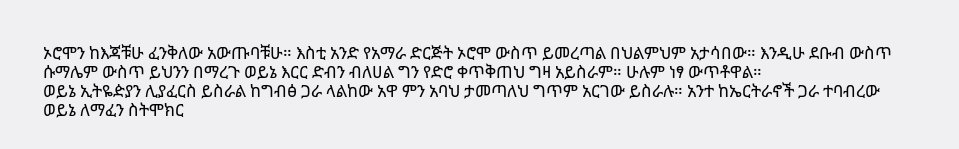ኦሮሞን ከእጃቹሁ ፈንቅለው አውጡባቹሁ። እስቲ አንድ የአማራ ድርጅት ኦሮሞ ውስጥ ይመረጣል በህልምህም አታሳበው። እንዲሁ ደቡብ ውስጥ ሱማሌም ውስጥ ይህንን በማረጉ ወይኔ እርር ድብን ብለሀል ግን የድሮ ቀጥቅጠህ ግዛ አይስራም። ሁሉም ነፃ ውጥቶዋል።
ወይኔ ኢትዬዽያን ሊያፈርስ ይስራል ከግብፅ ጋራ ላልከው አዋ ምን አባህ ታመጣለህ ግጥም አርገው ይስራሉ። አንተ ከኤርትራኖች ጋራ ተባብረው ወይኔ ለማፈን ስትሞክር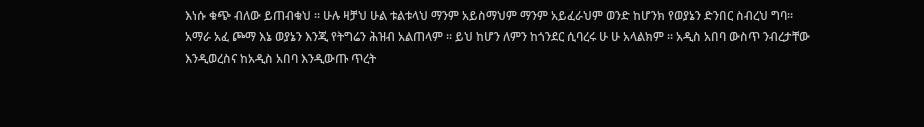እነሱ ቁጭ ብለው ይጠብቁህ ። ሁሉ ዛቻህ ሁል ቱልቱላህ ማንም አይስማህም ማንም አይፈራህም ወንድ ከሆንክ የወያኔን ድንበር ስብረህ ግባ።
አማራ አፈ ጮማ እኔ ወያኔን እንጂ የትግሬን ሕዝብ አልጠላም ። ይህ ከሆን ለምን ከጎንደር ሲባረሩ ሁ ሁ አላልክም ። አዲስ አበባ ውስጥ ንብረታቸው እንዲወረስና ከአዲስ አበባ እንዲውጡ ጥረት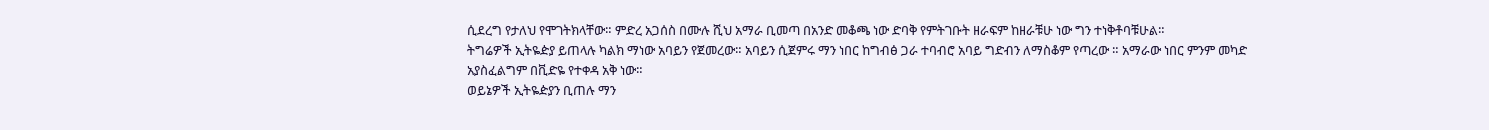ሲደረግ የታለህ የሞገትክላቸው። ምድረ አጋሰስ በሙሉ ሺህ አማራ ቢመጣ በአንድ መቆጫ ነው ድባቅ የምትገቡት ዘራፍም ከዘራቹሁ ነው ግን ተነቅቶባቹሁል።
ትግሬዎች ኢትዬዽያ ይጠላሉ ካልክ ማነው አባይን የጀመረው። አባይን ሲጀምሩ ማን ነበር ከግብፅ ጋራ ተባብሮ አባይ ግድብን ለማስቆም የጣረው ። አማራው ነበር ምንም መካድ አያስፈልግም በቪድዬ የተቀዳ አቅ ነው።
ወይኔዎች ኢትዬዽያን ቢጠሉ ማን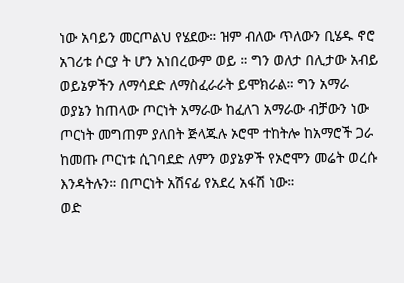ነው አባይን መርጦልህ የሄደው። ዝም ብለው ጥለውን ቢሄዱ ኖሮ አገሪቱ ሶርያ ት ሆን አነበረውም ወይ ። ግን ወለታ በሊታው አብይ ወይኔዎችን ለማሳደድ ለማስፈራራት ይሞክራል። ግን አማራ ወያኔን ከጠላው ጦርነት አማራው ከፈለገ አማራው ብቻውን ነው ጦርነት መግጠም ያለበት ጅላጁሉ ኦሮሞ ተከትሎ ከአማሮች ጋራ ከመጡ ጦርነቱ ሲገባደድ ለምን ወያኔዎች የኦሮሞን መሬት ወረሱ እንዳትሉን። በጦርነት አሽናፊ የአደረ አፋሽ ነው።
ወድ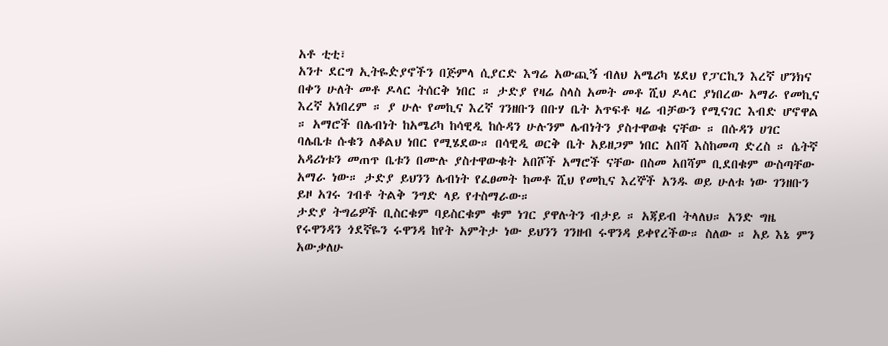አቶ ቲቲ፣
አንተ ደርግ ኢትዬዽያኖችን በጅምላ ሲያርድ እግሬ አውጪኝ ብለህ አሜሪካ ሄደህ የፓርኪን እረኛ ሆንክና በቀን ሁለት መቶ ዶላር ትሰርቅ ነበር ። ታድያ የዛሬ ስላስ አመት መቶ ሺህ ዶላር ያነበረው አማራ የመኪና እረኛ አነበረም ። ያ ሁሉ የመኪና እረኛ ገንዘቡን በቡሃ ቤት አጥፍቶ ዛሬ ብቻውን የሚናገር እብድ ሆኖዋል ። አማሮች በሌብነት ከአሜሪካ ከሳዊዲ ከሱዳን ሁሉንም ሌብነትን ያስተዋወቁ ናቸው ። በሱዳን ሀገር ባሌቤቱ ሱቁን ለቆልህ ነበር የሚሄደው። በሳዊዲ ወርቅ ቤት አይዘጋም ነበር አበሻ እስከመጣ ድረስ ። ሴትኛ አዳሪነቱን መጠጥ ቤቱን በሙሉ ያስተዋውቁት አበሾች አማሮች ናቸው በስመ አበሻም ቢደበቁም ውስጣቸው አማራ ነው። ታድያ ይህንን ሌብነት የፈፀመት ከመቶ ሺህ የመኪና እረኞች አንዱ ወይ ሁለቱ ነው ገንዘቡን ይዞ አገሩ ገብቶ ትልቅ ንግድ ላይ የተስማራው።
ታድያ ትግሬዎች ቢስርቁም ባይስርቁም ቁም ነገር ያዋሉትን ብታይ ። አጃይብ ትላለህ። አንድ ግዜ የሩዋንዳን ጎደኛዬን ሩዋንዳ ከየት አምትታ ነው ይህንን ገንዘብ ሩዋንዳ ይቀየረችው። ስለው ። አይ እኔ ምን አውቃለሁ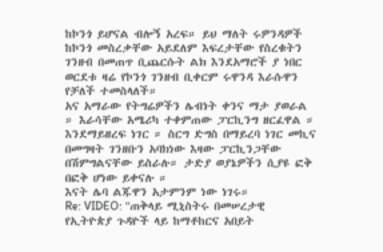ከኮንጎ ይሆናል ብሎኝ አረፍ። ይህ ማለት ሩዎንዳዎች ከኮንጎ መስረቃቸው አይደለም እፍረታቸው የስረቁትን ገንዘብ በመጠጥ ቢጨርሱት ልክ እንደአማሮች ያ ነበር ወርደቱ ዛሬ የኮንጎ ገንዘብ ቢቀርም ሩዋንዳ እራሱዋን የቻለች ተመስላለች።
አና አማራው የትግሬዎችን ሌብነት ቀንና ማታ ያወራል ። እራሳቸው አሜሪካ ተቀምጠው ፓርኪንግ ዘርፈዋል ። እንደማይዘረፍ ነገር ። ስርግ ድግስ በማይረባ ነገር መኪና በመግዛት ገንዘቡን አባክነው እዛው ፓርኪንጋቸው በሽምግልናቸው ይስራሉ። ታድያ ወያኔዎችን ሲያዩ ፎቅ በፎቅ ሆነው ይቀናሉ ።
እናት ሌባ ልጁዋን አታምንም ነው ነገሩ።
Re: VIDEO: "ጠቅላይ ሚኒስትሩ በመሠረታዊ የኢትዮጵያ ጉዳዮች ላይ ከማቶከርና አበይት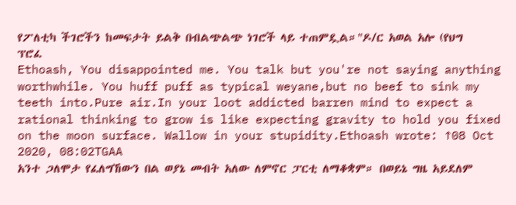የፖለቲካ ችገሮችን ከመፍታት ይልቅ በብልጭልጭ ነገሮች ላይ ተጠምዷል።"ዶ/ር አወል አሎ (የህግ ፕሮፈ
Ethoash, You disappointed me. You talk but you're not saying anything worthwhile. You huff puff as typical weyane,but no beef to sink my teeth into.Pure air.In your loot addicted barren mind to expect a rational thinking to grow is like expecting gravity to hold you fixed on the moon surface. Wallow in your stupidity.Ethoash wrote: ↑08 Oct 2020, 08:02TGAA
አንተ ጋለሞታ የፈለግኸውን በል ወያኔ መብት አለው ለምኖር ፓርቲ ለማቆቋም። በወይኔ ግዜ አይደለም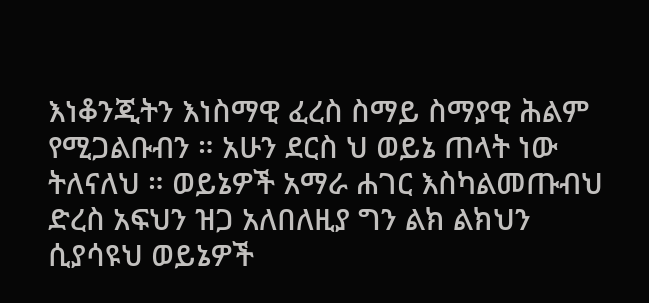እነቆንጂትን እነስማዊ ፈረስ ስማይ ስማያዊ ሕልም የሚጋልቡብን ። አሁን ደርስ ህ ወይኔ ጠላት ነው ትለናለህ ። ወይኔዎች አማራ ሐገር እስካልመጡብህ ድረስ አፍህን ዝጋ አለበለዚያ ግን ልክ ልክህን ሲያሳዩህ ወይኔዎች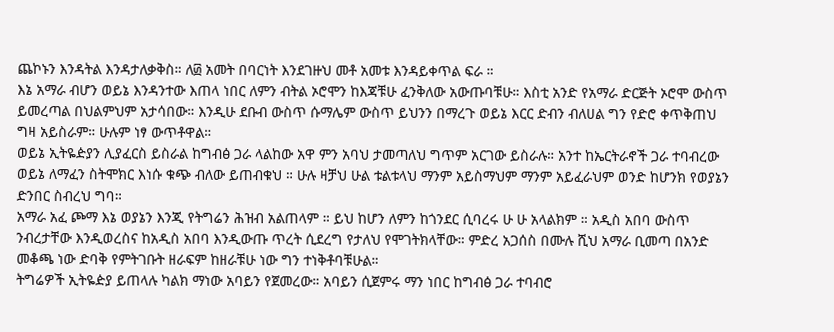ጨኮኑን እንዳትል እንዳታለቃቅስ። ለ፴ አመት በባርነት እንደገዙህ መቶ አመቱ እንዳይቀጥል ፍራ ።
እኔ አማራ ብሆን ወይኔ እንዳንተው እጠላ ነበር ለምን ብትል ኦሮሞን ከእጃቹሁ ፈንቅለው አውጡባቹሁ። እስቲ አንድ የአማራ ድርጅት ኦሮሞ ውስጥ ይመረጣል በህልምህም አታሳበው። እንዲሁ ደቡብ ውስጥ ሱማሌም ውስጥ ይህንን በማረጉ ወይኔ እርር ድብን ብለሀል ግን የድሮ ቀጥቅጠህ ግዛ አይስራም። ሁሉም ነፃ ውጥቶዋል።
ወይኔ ኢትዬዽያን ሊያፈርስ ይስራል ከግብፅ ጋራ ላልከው አዋ ምን አባህ ታመጣለህ ግጥም አርገው ይስራሉ። አንተ ከኤርትራኖች ጋራ ተባብረው ወይኔ ለማፈን ስትሞክር እነሱ ቁጭ ብለው ይጠብቁህ ። ሁሉ ዛቻህ ሁል ቱልቱላህ ማንም አይስማህም ማንም አይፈራህም ወንድ ከሆንክ የወያኔን ድንበር ስብረህ ግባ።
አማራ አፈ ጮማ እኔ ወያኔን እንጂ የትግሬን ሕዝብ አልጠላም ። ይህ ከሆን ለምን ከጎንደር ሲባረሩ ሁ ሁ አላልክም ። አዲስ አበባ ውስጥ ንብረታቸው እንዲወረስና ከአዲስ አበባ እንዲውጡ ጥረት ሲደረግ የታለህ የሞገትክላቸው። ምድረ አጋሰስ በሙሉ ሺህ አማራ ቢመጣ በአንድ መቆጫ ነው ድባቅ የምትገቡት ዘራፍም ከዘራቹሁ ነው ግን ተነቅቶባቹሁል።
ትግሬዎች ኢትዬዽያ ይጠላሉ ካልክ ማነው አባይን የጀመረው። አባይን ሲጀምሩ ማን ነበር ከግብፅ ጋራ ተባብሮ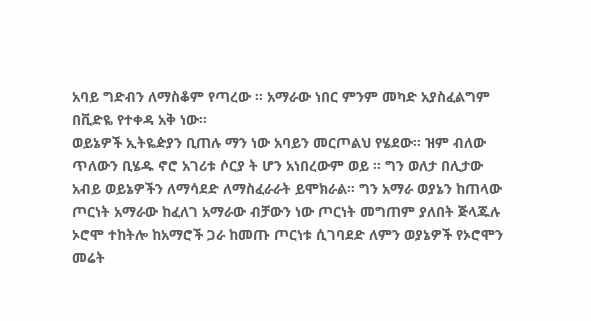አባይ ግድብን ለማስቆም የጣረው ። አማራው ነበር ምንም መካድ አያስፈልግም በቪድዬ የተቀዳ አቅ ነው።
ወይኔዎች ኢትዬዽያን ቢጠሉ ማን ነው አባይን መርጦልህ የሄደው። ዝም ብለው ጥለውን ቢሄዱ ኖሮ አገሪቱ ሶርያ ት ሆን አነበረውም ወይ ። ግን ወለታ በሊታው አብይ ወይኔዎችን ለማሳደድ ለማስፈራራት ይሞክራል። ግን አማራ ወያኔን ከጠላው ጦርነት አማራው ከፈለገ አማራው ብቻውን ነው ጦርነት መግጠም ያለበት ጅላጁሉ ኦሮሞ ተከትሎ ከአማሮች ጋራ ከመጡ ጦርነቱ ሲገባደድ ለምን ወያኔዎች የኦሮሞን መሬት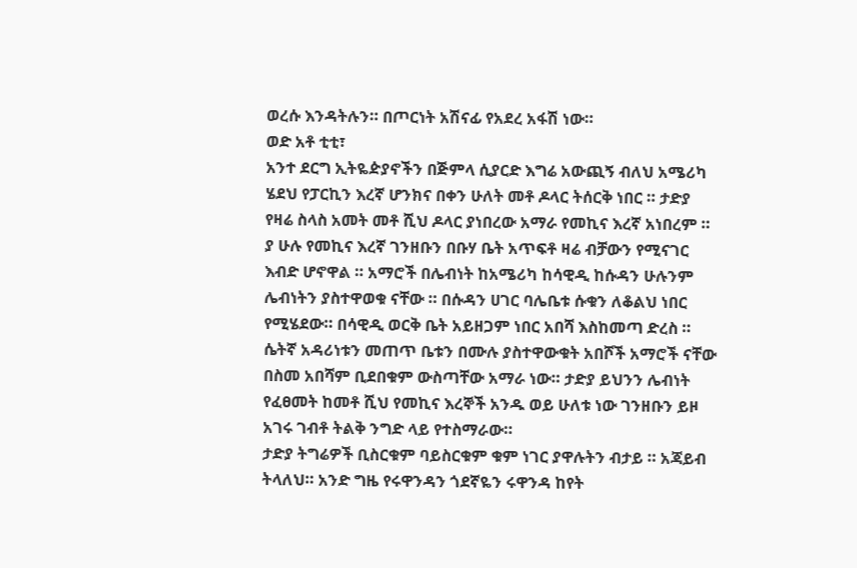ወረሱ እንዳትሉን። በጦርነት አሽናፊ የአደረ አፋሽ ነው።
ወድ አቶ ቲቲ፣
አንተ ደርግ ኢትዬዽያኖችን በጅምላ ሲያርድ እግሬ አውጪኝ ብለህ አሜሪካ ሄደህ የፓርኪን እረኛ ሆንክና በቀን ሁለት መቶ ዶላር ትሰርቅ ነበር ። ታድያ የዛሬ ስላስ አመት መቶ ሺህ ዶላር ያነበረው አማራ የመኪና እረኛ አነበረም ። ያ ሁሉ የመኪና እረኛ ገንዘቡን በቡሃ ቤት አጥፍቶ ዛሬ ብቻውን የሚናገር እብድ ሆኖዋል ። አማሮች በሌብነት ከአሜሪካ ከሳዊዲ ከሱዳን ሁሉንም ሌብነትን ያስተዋወቁ ናቸው ። በሱዳን ሀገር ባሌቤቱ ሱቁን ለቆልህ ነበር የሚሄደው። በሳዊዲ ወርቅ ቤት አይዘጋም ነበር አበሻ እስከመጣ ድረስ ። ሴትኛ አዳሪነቱን መጠጥ ቤቱን በሙሉ ያስተዋውቁት አበሾች አማሮች ናቸው በስመ አበሻም ቢደበቁም ውስጣቸው አማራ ነው። ታድያ ይህንን ሌብነት የፈፀመት ከመቶ ሺህ የመኪና እረኞች አንዱ ወይ ሁለቱ ነው ገንዘቡን ይዞ አገሩ ገብቶ ትልቅ ንግድ ላይ የተስማራው።
ታድያ ትግሬዎች ቢስርቁም ባይስርቁም ቁም ነገር ያዋሉትን ብታይ ። አጃይብ ትላለህ። አንድ ግዜ የሩዋንዳን ጎደኛዬን ሩዋንዳ ከየት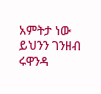አምትታ ነው ይህንን ገንዘብ ሩዋንዳ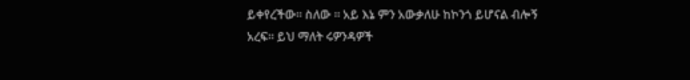ይቀየረችው። ስለው ። አይ እኔ ምን አውቃለሁ ከኮንጎ ይሆናል ብሎኝ አረፍ። ይህ ማለት ሩዎንዳዎች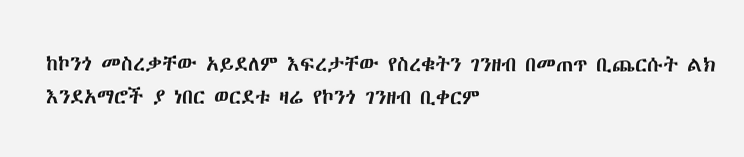ከኮንጎ መስረቃቸው አይደለም እፍረታቸው የስረቁትን ገንዘብ በመጠጥ ቢጨርሱት ልክ እንደአማሮች ያ ነበር ወርደቱ ዛሬ የኮንጎ ገንዘብ ቢቀርም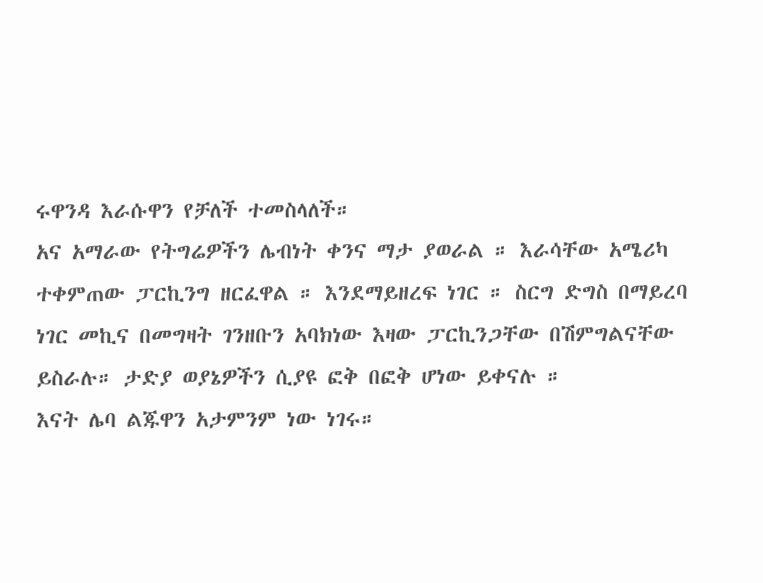ሩዋንዳ እራሱዋን የቻለች ተመስላለች።
አና አማራው የትግሬዎችን ሌብነት ቀንና ማታ ያወራል ። እራሳቸው አሜሪካ ተቀምጠው ፓርኪንግ ዘርፈዋል ። እንደማይዘረፍ ነገር ። ስርግ ድግስ በማይረባ ነገር መኪና በመግዛት ገንዘቡን አባክነው እዛው ፓርኪንጋቸው በሽምግልናቸው ይስራሉ። ታድያ ወያኔዎችን ሲያዩ ፎቅ በፎቅ ሆነው ይቀናሉ ።
እናት ሌባ ልጁዋን አታምንም ነው ነገሩ።